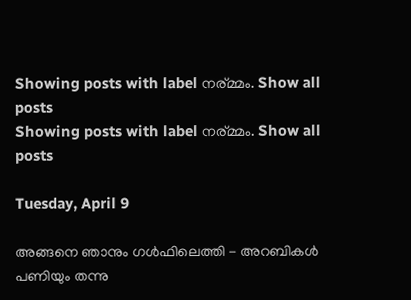Showing posts with label നര്മ്മം. Show all posts
Showing posts with label നര്മ്മം. Show all posts

Tuesday, April 9

അങ്ങനെ ഞാനും ഗള്‍ഫിലെത്തി - അറബികള്‍ പണിയും തന്നു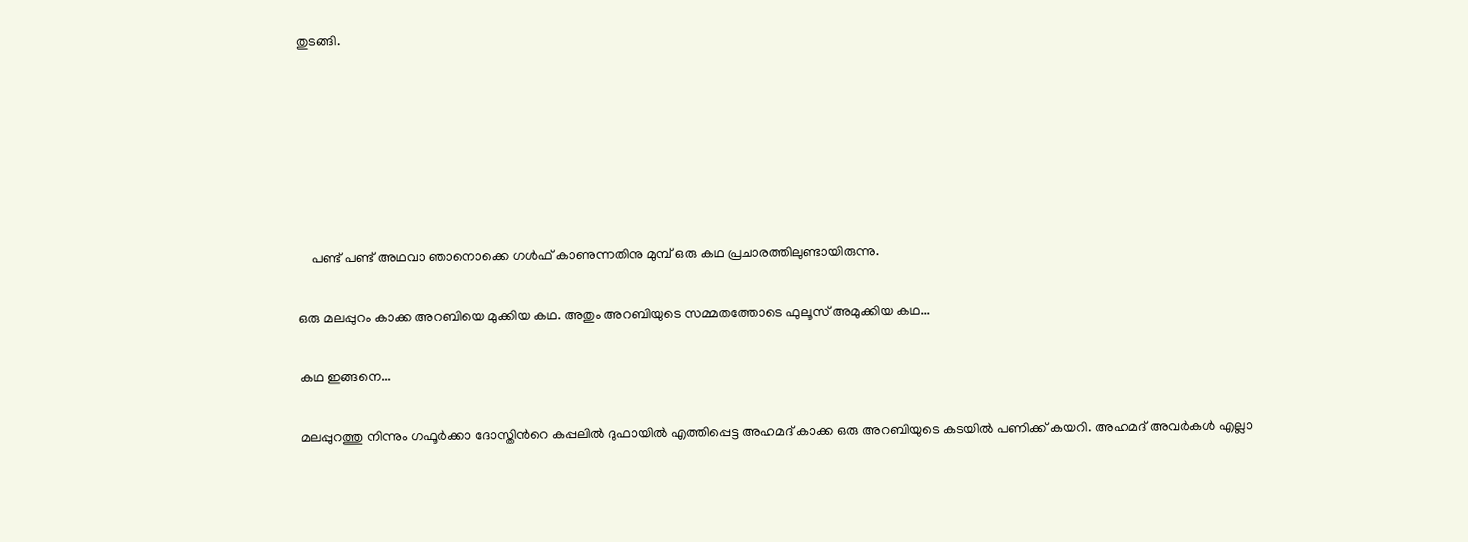തുടങ്ങി.










    പണ്ട് പണ്ട് അഥവാ ഞാനൊക്കെ ഗള്‍ഫ്‌ കാണുന്നതിനു മുമ്പ്‌ ഒരു കഥ പ്രചാരത്തിലുണ്ടായിരുന്നു.


ഒരു മലപ്പുറം കാക്ക അറബിയെ മുക്കിയ കഥ. അതും അറബിയുടെ സമ്മതത്തോടെ ഫുലൂസ്‌ അമുക്കിയ കഥ...


കഥ ഇങ്ങനെ...


മലപ്പുറത്തു നിന്നും ഗഫൂര്‍ക്കാ ദോസ്തിന്‍റെ കപ്പലില്‍ ദുഫായില്‍ എത്തിപ്പെട്ട അഹമദ്‌ കാക്ക ഒരു അറബിയുടെ കടയില്‍ പണിക്ക് കയറി. അഹമദ്‌ അവര്‍കള്‍ എല്ലാ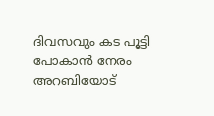ദിവസവും കട പൂട്ടി പോകാന്‍ നേരം അറബിയോട്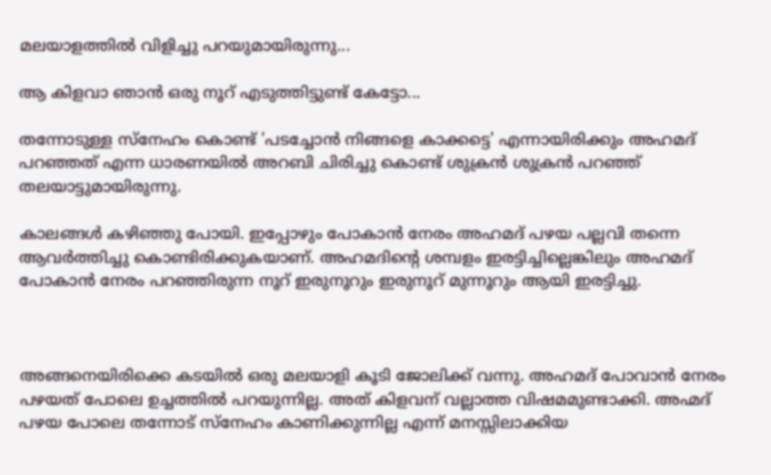മലയാളത്തില്‍ വിളിച്ചു പറയുമായിരുന്നു...

ആ കിളവാ ഞാന്‍ ഒരു നൂറ് എടുത്തിട്ടുണ്ട് കേട്ടോ...

തന്നോടുള്ള സ്നേഹം കൊണ്ട് 'പടച്ചോന്‍ നിങ്ങളെ കാക്കട്ടെ' എന്നായിരിക്കും അഹമദ് പറഞ്ഞത്‌ എന്ന ധാരണയില്‍ അറബി ചിരിച്ചു കൊണ്ട് ശുക്രന്‍ ശുക്രന്‍ പറഞ്ഞ് തലയാട്ടുമായിരുന്നു.

കാലങ്ങള്‍ കഴിഞ്ഞു പോയി. ഇപ്പോഴും പോകാന്‍ നേരം അഹമദ് പഴയ പല്ലവി തന്നെ ആവര്‍ത്തിച്ചു കൊണ്ടിരിക്കുകയാണ്. അഹമദിന്‍റെ ശമ്പളം ഇരട്ടിച്ചില്ലെങ്കിലും അഹമദ്‌ പോകാന്‍ നേരം പറഞ്ഞിരുന്ന നൂറ് ഇരുനൂറും ഇരുനൂറ് മുന്നൂറും ആയി ഇരട്ടിച്ചു.



അങ്ങനെയിരിക്കെ കടയില്‍ ഒരു മലയാളി കൂടി ജോലിക്ക് വന്നു. അഹമദ്‌ പോവാന്‍ നേരം പഴയത് പോലെ ഉച്ചത്തില്‍ പറയുന്നില്ല. അത് കിളവന് വല്ലാത്ത വിഷമമുണ്ടാക്കി. അഹ്മദ്‌ പഴയ പോലെ തന്നോട് സ്നേഹം കാണിക്കുന്നില്ല എന്ന് മനസ്സിലാക്കിയ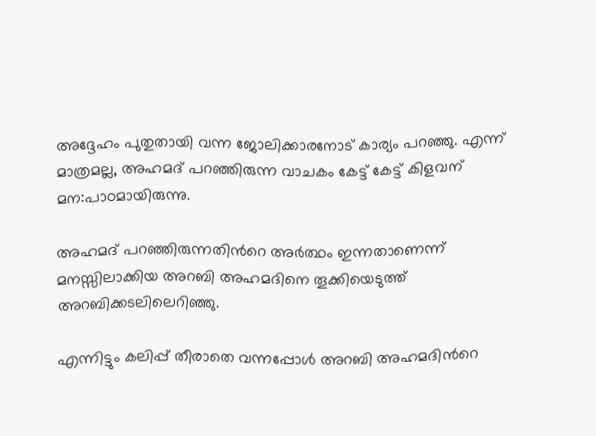അദ്ദേഹം പുതുതായി വന്ന ജോലിക്കാരനോട് കാര്യം പറഞ്ഞു. എന്ന് മാത്രമല്ല, അഹമദ്‌ പറഞ്ഞിരുന്ന വാചകം കേട്ട് കേട്ട് കിളവന് മന:പാഠമായിരുന്നു.

അഹമദ് പറഞ്ഞിരുന്നതിന്‍റെ അര്‍ത്ഥം ഇന്നതാണെന്ന് മനസ്സിലാക്കിയ അറബി അഹമദിനെ തൂക്കിയെടുത്ത് അറബിക്കടലിലെറിഞ്ഞു.

എന്നിട്ടും കലിപ്പ് തീരാതെ വന്നപ്പോള്‍ അറബി അഹമദിന്‍റെ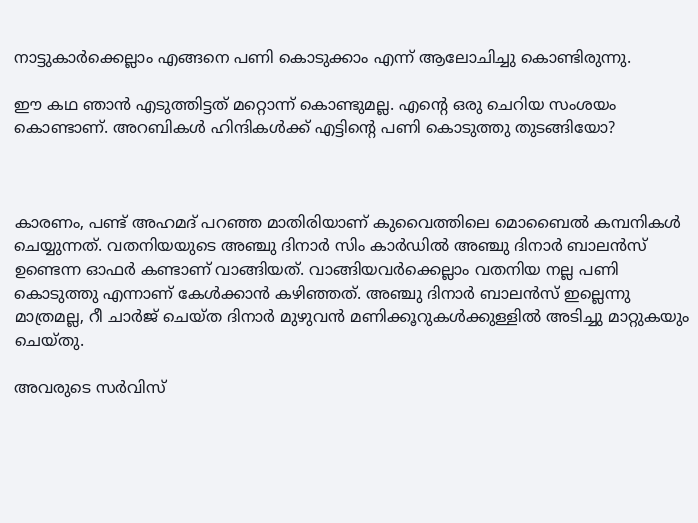നാട്ടുകാര്‍ക്കെല്ലാം എങ്ങനെ പണി കൊടുക്കാം എന്ന് ആലോചിച്ചു കൊണ്ടിരുന്നു.

ഈ കഥ ഞാന്‍ എടുത്തിട്ടത് മറ്റൊന്ന് കൊണ്ടുമല്ല. എന്‍റെ ഒരു ചെറിയ സംശയം കൊണ്ടാണ്. അറബികള്‍ ഹിന്ദികള്‍ക്ക് എട്ടിന്‍റെ പണി കൊടുത്തു തുടങ്ങിയോ?



കാരണം, പണ്ട് അഹമദ്‌ പറഞ്ഞ മാതിരിയാണ്‌ കുവൈത്തിലെ മൊബൈല്‍ കമ്പനികള്‍ ചെയ്യുന്നത്. വതനിയയുടെ അഞ്ചു ദിനാര്‍ സിം കാര്‍ഡില്‍ അഞ്ചു ദിനാര്‍ ബാലന്‍സ് ഉണ്ടെന്ന ഓഫര്‍ കണ്ടാണ് വാങ്ങിയത്. വാങ്ങിയവര്‍ക്കെല്ലാം വതനിയ നല്ല പണി കൊടുത്തു എന്നാണ് കേള്‍ക്കാന്‍ കഴിഞ്ഞത്. അഞ്ചു ദിനാര്‍ ബാലന്‍സ് ഇല്ലെന്നു മാത്രമല്ല, റീ ചാര്‍ജ്‌ ചെയ്ത ദിനാര്‍ മുഴുവന്‍ മണിക്കൂറുകള്‍ക്കുള്ളില്‍ അടിച്ചു മാറ്റുകയും ചെയ്തു.

അവരുടെ സര്‍വിസ്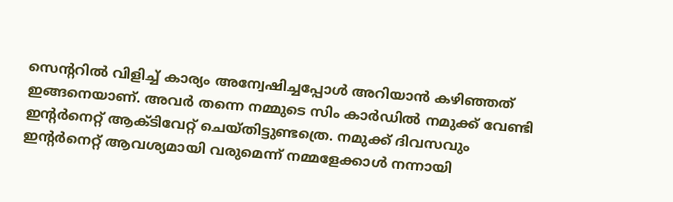സെന്ററില്‍ വിളിച്ച് കാര്യം അന്വേഷിച്ചപ്പോള്‍ അറിയാന്‍ കഴിഞ്ഞത് ഇങ്ങനെയാണ്. അവര്‍ തന്നെ നമ്മുടെ സിം കാര്‍ഡില്‍ നമുക്ക്‌ വേണ്ടി ഇന്റര്‍നെറ്റ്‌ ആക്ടിവേറ്റ് ചെയ്തിട്ടുണ്ടത്രെ. നമുക്ക്‌ ദിവസവും ഇന്റര്‍നെറ്റ്‌ ആവശ്യമായി വരുമെന്ന് നമ്മളേക്കാള്‍ നന്നായി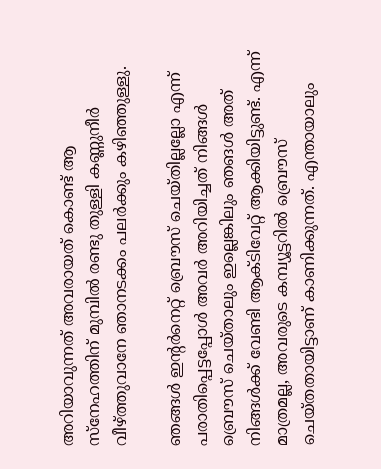അറിയാവുന്നത് അവരായത് കൊണ്ട് ആ സ്നേഹത്തിന് മുമ്പില്‍ രണ്ടു തുള്ളി കണ്ണുനീര്‍ വീഴ്ത്തുവാനേ ഞാനടക്കം പലര്‍ക്കും കഴിഞ്ഞുള്ളു.

ഞങ്ങള്‍ ഇന്റര്‍നെറ്റ്‌ ബ്രൌസ് ചെയ്തില്ലല്ലോ എന്ന് പരാതിപ്പെട്ടപ്പോള്‍ അവര്‍ അറിയിച്ചത്‌ നിങ്ങള്‍ ബ്രൌസ് ചെയ്താലും ഇല്ലെങ്കിലും ഞങള്‍ അത് നിങ്ങള്‍ക്ക്‌ വേണ്ടി ആക്ടിവേറ്റ്‌ ആക്കിയിട്ടുണ്ട്. എന്ന് മാത്രമല്ല, അവരുടെ കമ്പ്യൂട്ടറില്‍ ബ്രൌസ് ചെയ്തതായിട്ടാണ് കാണിക്കുന്നത്. എന്തായാലും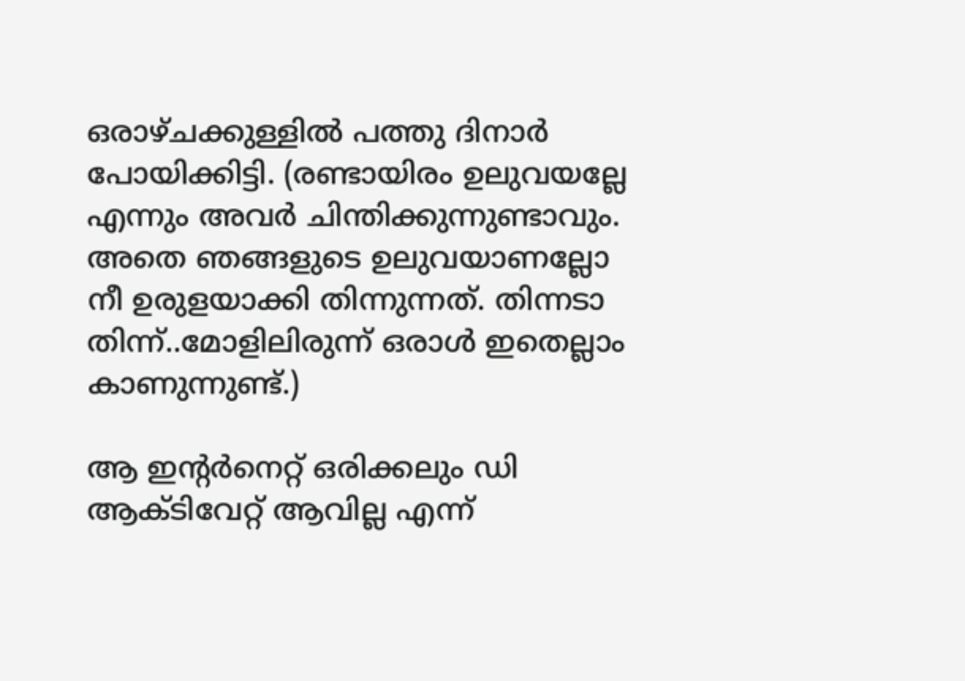ഒരാഴ്ചക്കുള്ളില്‍ പത്തു ദിനാര്‍ പോയിക്കിട്ടി. (രണ്ടായിരം ഉലുവയല്ലേ എന്നും അവര്‍ ചിന്തിക്കുന്നുണ്ടാവും. അതെ ഞങ്ങളുടെ ഉലുവയാണല്ലോ നീ ഉരുളയാക്കി തിന്നുന്നത്. തിന്നടാ തിന്ന്..മോളിലിരുന്ന് ഒരാള്‍ ഇതെല്ലാം കാണുന്നുണ്ട്.)

ആ ഇന്റര്‍നെറ്റ്‌ ഒരിക്കലും ഡി ആക്ടിവേറ്റ്‌ ആവില്ല എന്ന്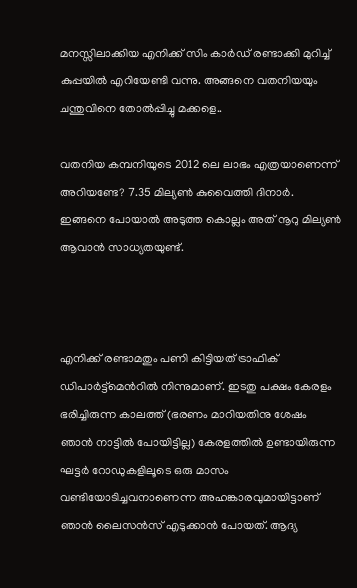മനസ്സിലാക്കിയ എനിക്ക് സിം കാര്‍ഡ്‌ രണ്ടാക്കി മുറിച്ച് കുപ്പയില്‍ എറിയേണ്ടി വന്നു. അങ്ങനെ വതനിയയും ചന്തുവിനെ തോല്‍പ്പിച്ചു മക്കളെ..

വതനിയ കമ്പനിയുടെ 2012 ലെ ലാഭം എത്രയാണെന്ന് അറിയണ്ടേ? 7.35 മില്യണ്‍ കുവൈത്തി ദിനാര്‍. ഇങ്ങനെ പോയാല്‍ അടുത്ത കൊല്ലം അത് നൂറു മില്യണ്‍ ആവാന്‍ സാധ്യതയുണ്ട്.



എനിക്ക് രണ്ടാമതും പണി കിട്ടിയത് ട്രാഫിക്‌ ഡിപാര്‍ട്ട്മെന്‍റില്‍ നിന്നുമാണ്. ഇടതു പക്ഷം കേരളം ഭരിച്ചിരുന്ന കാലത്ത് (ഭരണം മാറിയതിനു ശേഷം ഞാന്‍ നാട്ടില്‍ പോയിട്ടില്ല) കേരളത്തില്‍ ഉണ്ടായിരുന്ന ഘട്ടര്‍ റോഡുകളിലൂടെ ഒരു മാസം വണ്ടിയോടിച്ചവനാണെന്ന അഹങ്കാരവുമായിട്ടാണ് ഞാന്‍ ലൈസന്‍സ് എടുക്കാന്‍ പോയത്. ആദ്യ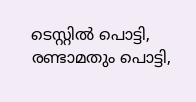ടെസ്റ്റില്‍ പൊട്ടി, രണ്ടാമതും പൊട്ടി,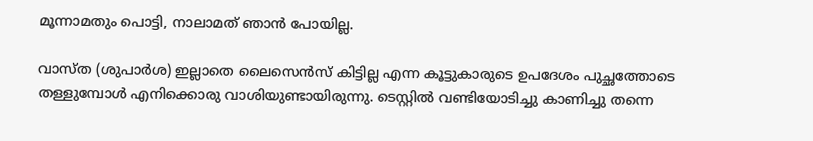മൂന്നാമതും പൊട്ടി, നാലാമത് ഞാന്‍ പോയില്ല.

വാസ്ത (ശുപാര്‍ശ) ഇല്ലാതെ ലൈസെന്‍സ് കിട്ടില്ല എന്ന കൂട്ടുകാരുടെ ഉപദേശം പുച്ഛത്തോടെ തള്ളുമ്പോള്‍ എനിക്കൊരു വാശിയുണ്ടായിരുന്നു. ടെസ്റ്റില്‍ വണ്ടിയോടിച്ചു കാണിച്ചു തന്നെ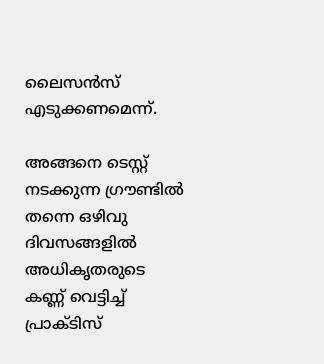ലൈസന്‍സ് എടുക്കണമെന്ന്.

അങ്ങനെ ടെസ്റ്റ്‌ നടക്കുന്ന ഗ്രൗണ്ടില്‍ തന്നെ ഒഴിവു ദിവസങ്ങളില്‍ അധികൃതരുടെ കണ്ണ് വെട്ടിച്ച് പ്രാക്ടിസ്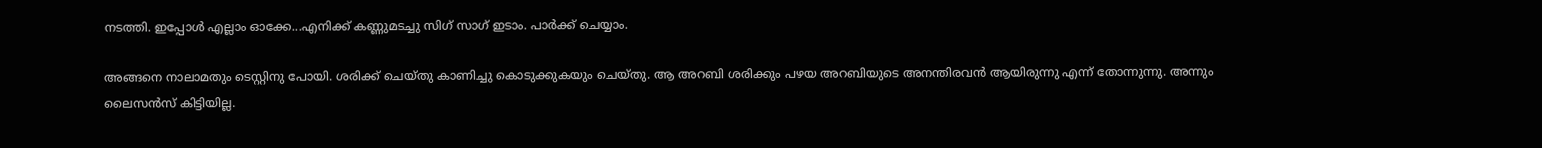നടത്തി. ഇപ്പോള്‍ എല്ലാം ഓക്കേ...എനിക്ക് കണ്ണുമടച്ചു സിഗ് സാഗ് ഇടാം. പാര്‍ക്ക്‌ ചെയ്യാം.

അങ്ങനെ നാലാമതും ടെസ്റ്റിനു പോയി. ശരിക്ക് ചെയ്തു കാണിച്ചു കൊടുക്കുകയും ചെയ്തു. ആ അറബി ശരിക്കും പഴയ അറബിയുടെ അനന്തിരവന്‍ ആയിരുന്നു എന്ന് തോന്നുന്നു. അന്നും ലൈസന്‍സ് കിട്ടിയില്ല.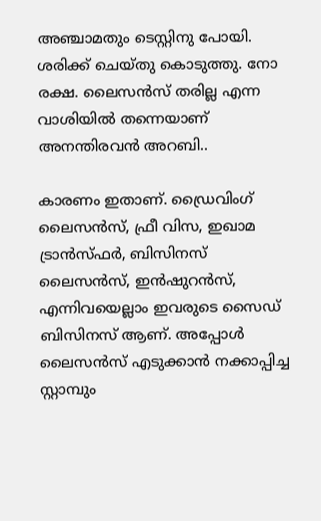അഞ്ചാമതും ടെസ്റ്റിനു പോയി. ശരിക്ക് ചെയ്തു കൊടുത്തു. നോ രക്ഷ. ലൈസന്‍സ് തരില്ല എന്ന വാശിയില്‍ തന്നെയാണ് അനന്തിരവന്‍ അറബി..

കാരണം ഇതാണ്. ഡ്രൈവിംഗ് ലൈസന്‍സ്, ഫ്രീ വിസ, ഇഖാമ ട്രാന്‍സ്ഫര്‍, ബിസിനസ് ലൈസന്‍സ്, ഇന്‍ഷുറന്‍സ്, എന്നിവയെല്ലാം ഇവരുടെ സൈഡ് ബിസിനസ് ആണ്. അപ്പോള്‍ ലൈസന്‍സ് എടുക്കാന്‍ നക്കാപ്പിച്ച സ്റ്റാമ്പും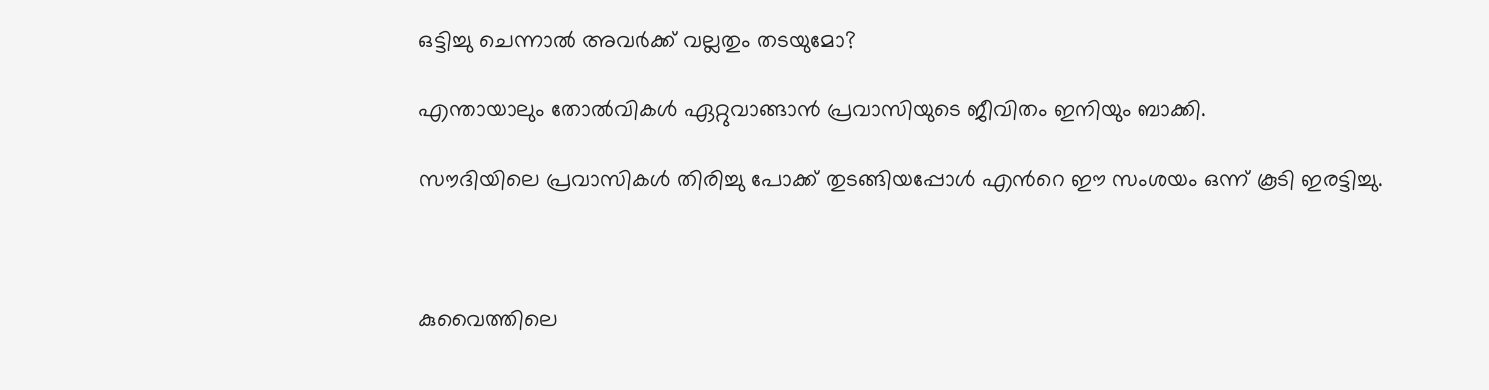ഒട്ടിച്ചു ചെന്നാല്‍ അവര്‍ക്ക് വല്ലതും തടയുമോ?

എന്തായാലും തോല്‍വികള്‍ ഏറ്റുവാങ്ങാന്‍ പ്രവാസിയുടെ ജീവിതം ഇനിയും ബാക്കി.

സൗദിയിലെ പ്രവാസികള്‍ തിരിച്ചു പോക്ക് തുടങ്ങിയപ്പോള്‍ എന്‍റെ ഈ സംശയം ഒന്ന് കൂടി ഇരട്ടിച്ചു.



കുവൈത്തിലെ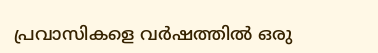പ്രവാസികളെ വര്‍ഷത്തില്‍ ഒരു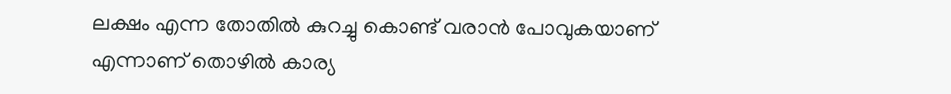ലക്ഷം എന്ന തോതില്‍ കുറച്ചു കൊണ്ട് വരാന്‍ പോവുകയാണ് എന്നാണ് തൊഴില്‍ കാര്യ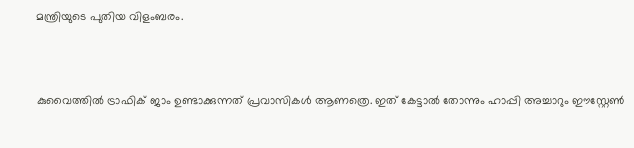മന്ത്രിയുടെ പുതിയ വിളംബരം.



കുവൈത്തില്‍ ട്രാഫിക്‌ ജാം ഉണ്ടാക്കുന്നത് പ്രവാസികള്‍ ആണത്രെ. ഇത് കേട്ടാല്‍ തോന്നും ഹാപ്പി അച്ചാറും ഈസ്റ്റേണ്‍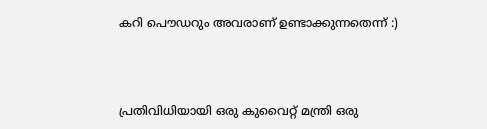കറി പൌഡറും അവരാണ് ഉണ്ടാക്കുന്നതെന്ന് :)



പ്രതിവിധിയായി ഒരു കുവൈറ്റ്‌ മന്ത്രി ഒരു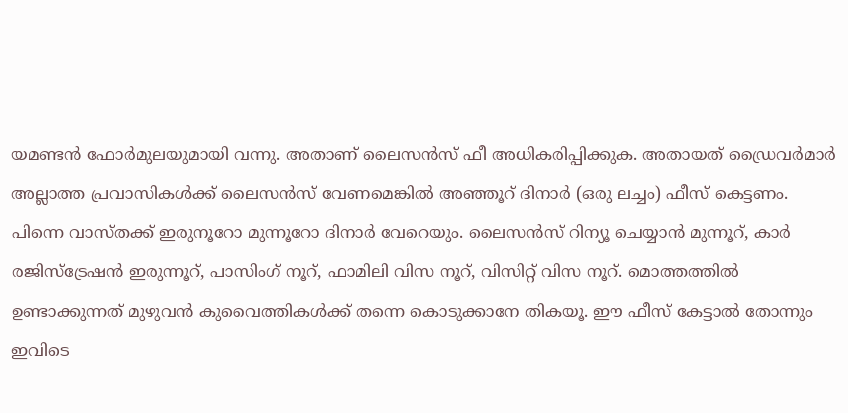യമണ്ടന്‍ ഫോര്‍മുലയുമായി വന്നു. അതാണ് ലൈസന്‍സ് ഫീ അധികരിപ്പിക്കുക. അതായത്‌ ഡ്രൈവര്‍മാര്‍ അല്ലാത്ത പ്രവാസികള്‍ക്ക്‌ ലൈസന്‍സ് വേണമെങ്കില്‍ അഞ്ഞൂറ് ദിനാര്‍ (ഒരു ലച്ചം) ഫീസ്‌ കെട്ടണം. പിന്നെ വാസ്തക്ക് ഇരുനൂറോ മുന്നൂറോ ദിനാര്‍ വേറെയും. ലൈസന്‍സ് റിന്യൂ ചെയ്യാന്‍ മുന്നൂറ്, കാര്‍ രജിസ്ട്രേഷന്‍ ഇരുന്നൂറ്, പാസിംഗ് നൂറ്, ഫാമിലി വിസ നൂറ്, വിസിറ്റ് വിസ നൂറ്. മൊത്തത്തില്‍ ഉണ്ടാക്കുന്നത് മുഴുവന്‍ കുവൈത്തികള്‍ക്ക്‌ തന്നെ കൊടുക്കാനേ തികയൂ. ഈ ഫീസ്‌ കേട്ടാല്‍ തോന്നും ഇവിടെ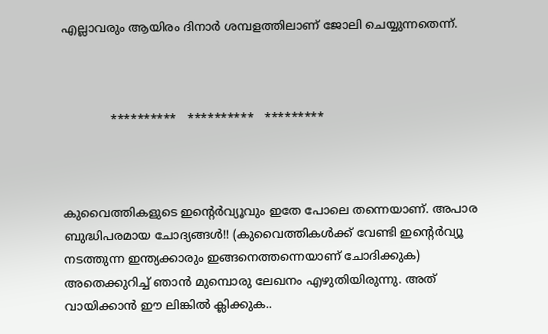എല്ലാവരും ആയിരം ദിനാര്‍ ശമ്പളത്തിലാണ് ജോലി ചെയ്യുന്നതെന്ന്.



             **********   **********   *********



കുവൈത്തികളുടെ ഇന്റെര്‍വ്യൂവും ഇതേ പോലെ തന്നെയാണ്. അപാര ബുദ്ധിപരമായ ചോദ്യങ്ങള്‍!! (കുവൈത്തികള്‍ക്ക് വേണ്ടി ഇന്റെര്‍വ്യൂ നടത്തുന്ന ഇന്ത്യക്കാരും ഇങ്ങനെത്തന്നെയാണ് ചോദിക്കുക) അതെക്കുറിച്ച് ഞാന്‍ മുമ്പൊരു ലേഖനം എഴുതിയിരുന്നു. അത് വായിക്കാന്‍ ഈ ലിങ്കില്‍ ക്ലിക്കുക..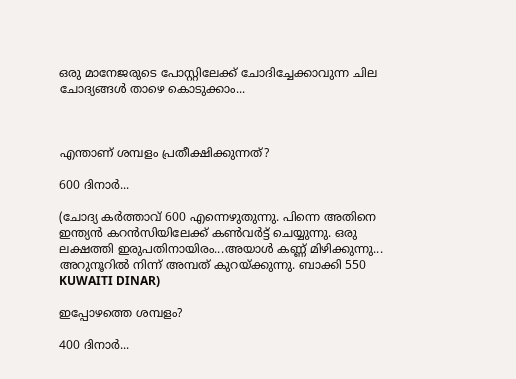ഒരു മാനേജരുടെ പോസ്റ്റിലേക്ക് ചോദിച്ചേക്കാവുന്ന ചില ചോദ്യങ്ങള്‍ താഴെ കൊടുക്കാം...



എന്താണ് ശമ്പളം പ്രതീക്ഷിക്കുന്നത്?

600 ദിനാര്‍...

(ചോദ്യ കര്‍ത്താവ്‌ 600 എന്നെഴുതുന്നു. പിന്നെ അതിനെ ഇന്ത്യന്‍ കറന്‍സിയിലേക്ക്‌ കണ്‍വര്‍ട്ട് ചെയ്യുന്നു. ഒരു ലക്ഷത്തി ഇരുപതിനായിരം...അയാള്‍ കണ്ണ് മിഴിക്കുന്നു... അറുനൂറില്‍ നിന്ന് അമ്പത് കുറയ്ക്കുന്നു. ബാക്കി 550 KUWAITI DINAR)

ഇപ്പോഴത്തെ ശമ്പളം?

400 ദിനാര്‍...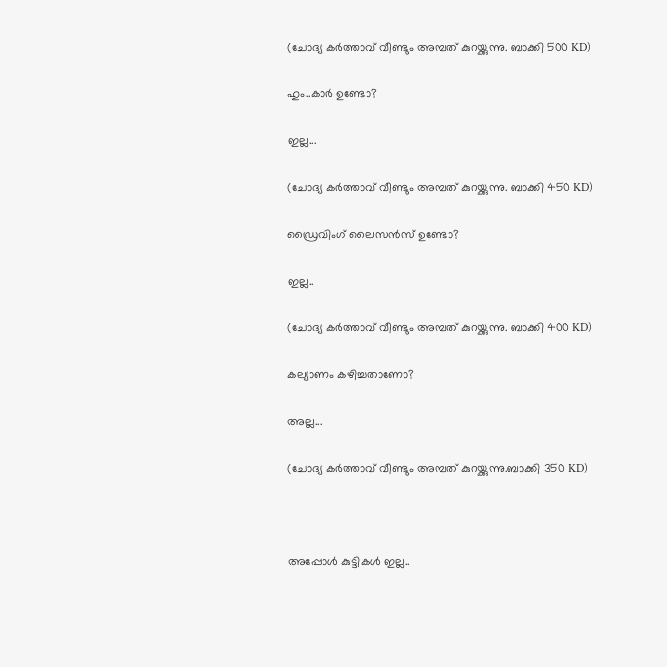(ചോദ്യ കര്‍ത്താവ്‌ വീണ്ടും അമ്പത് കുറയ്ക്കുന്നു. ബാക്കി 500 KD)

ഹും..കാര്‍ ഉണ്ടോ?

ഇല്ല...

(ചോദ്യ കര്‍ത്താവ്‌ വീണ്ടും അമ്പത് കുറയ്ക്കുന്നു. ബാക്കി 450 KD)

ഡ്രൈവിംഗ് ലൈസന്‍സ് ഉണ്ടോ?

ഇല്ല..

(ചോദ്യ കര്‍ത്താവ്‌ വീണ്ടും അമ്പത് കുറയ്ക്കുന്നു. ബാക്കി 400 KD)

കല്യാണം കഴിച്ചതാണോ?

അല്ല...

(ചോദ്യ കര്‍ത്താവ്‌ വീണ്ടും അമ്പത് കുറയ്ക്കുന്നു.ബാക്കി 350 KD)



അപ്പോള്‍ കുട്ടികള്‍ ഇല്ല..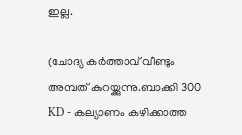ഇല്ല.

(ചോദ്യ കര്‍ത്താവ്‌ വീണ്ടും അമ്പത് കുറയ്ക്കുന്നു.ബാക്കി 300 KD - കല്യാണം കഴിക്കാത്ത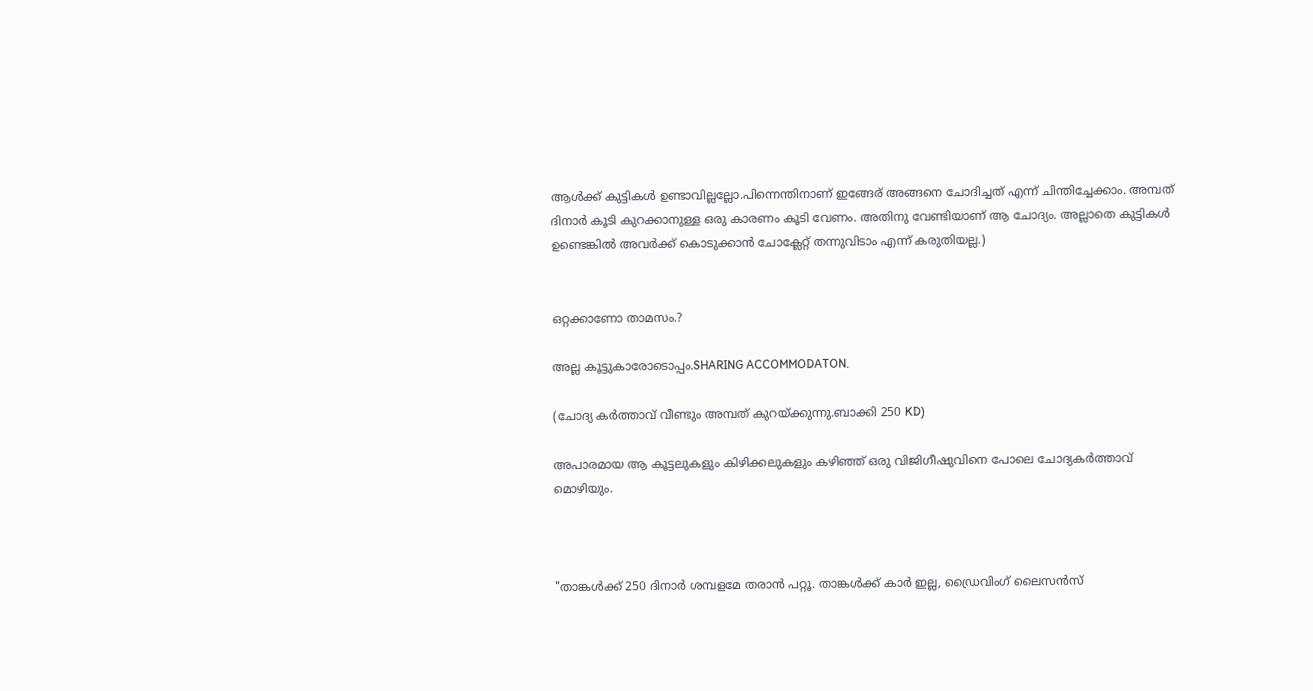ആള്‍ക്ക് കുട്ടികള്‍ ഉണ്ടാവില്ലല്ലോ.പിന്നെന്തിനാണ് ഇങ്ങേര് അങ്ങനെ ചോദിച്ചത് എന്ന് ചിന്തിച്ചേക്കാം. അമ്പത്‌ ദിനാര്‍ കൂടി കുറക്കാനുള്ള ഒരു കാരണം കൂടി വേണം. അതിനു വേണ്ടിയാണ് ആ ചോദ്യം. അല്ലാതെ കുട്ടികള്‍ ഉണ്ടെങ്കില്‍ അവര്‍ക്ക്‌ കൊടുക്കാന്‍ ചോക്ലേറ്റ് തന്നുവിടാം എന്ന് കരുതിയല്ല.)


ഒറ്റക്കാണോ താമസം.?

അല്ല കൂട്ടുകാരോടൊപ്പം.SHARING ACCOMMODATON.

(ചോദ്യ കര്‍ത്താവ്‌ വീണ്ടും അമ്പത് കുറയ്ക്കുന്നു.ബാക്കി 250 KD)

അപാരമായ ആ കൂട്ടലുകളും കിഴിക്കലുകളും കഴിഞ്ഞ് ഒരു വിജിഗീഷുവിനെ പോലെ ചോദ്യകര്‍ത്താവ് മൊഴിയും.



"താങ്കള്‍ക്ക് 250 ദിനാര്‍ ശമ്പളമേ തരാന്‍ പറ്റൂ. താങ്കള്‍ക്ക് കാര്‍ ഇല്ല, ഡ്രൈവിംഗ് ലൈസന്‍സ്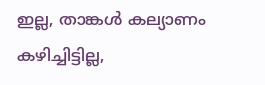ഇല്ല, താങ്കള്‍ കല്യാണം കഴിച്ചിട്ടില്ല,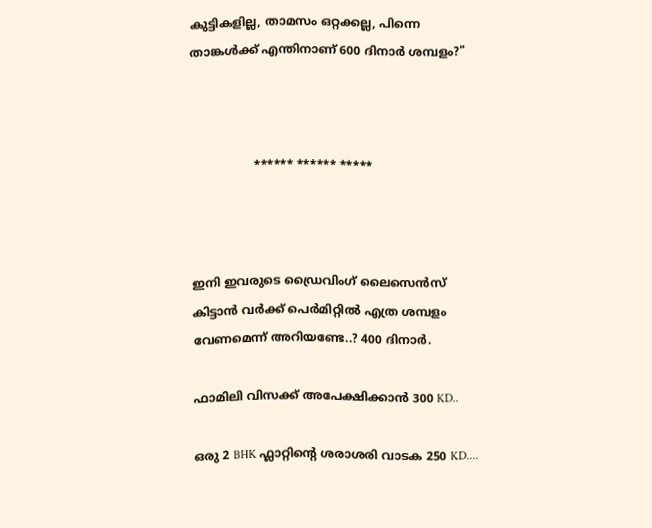കുട്ടികളില്ല, താമസം ഒറ്റക്കല്ല, പിന്നെ താങ്കള്‍ക്ക് എന്തിനാണ് 600 ദിനാര്‍ ശമ്പളം?"



                 ****** ****** *****



ഇനി ഇവരുടെ ഡ്രൈവിംഗ് ലൈസെന്‍സ് കിട്ടാന്‍ വര്‍ക്ക്‌ പെര്‍മിറ്റില്‍ എത്ര ശമ്പളം വേണമെന്ന് അറിയണ്ടേ..? 400 ദിനാര്‍.

ഫാമിലി വിസക്ക്‌ അപേക്ഷിക്കാന്‍ 300 KD..

ഒരു 2 BHK ഫ്ലാറ്റിന്‍റെ ശരാശരി വാടക 250 KD....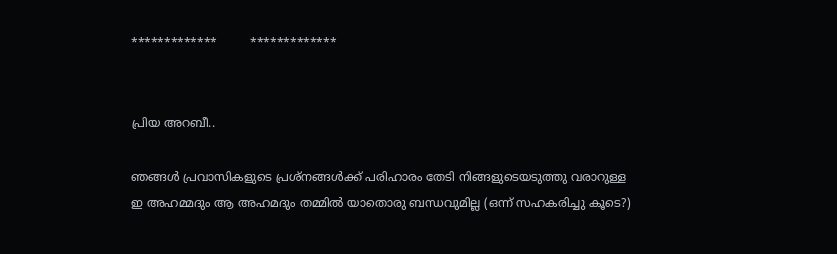*************         *************


പ്രിയ അറബീ..

ഞങ്ങള്‍ പ്രവാസികളുടെ പ്രശ്നങ്ങള്‍ക്ക് പരിഹാരം തേടി നിങ്ങളുടെയടുത്തു വരാറുള്ള ഇ അഹമ്മദും ആ അഹമദും തമ്മില്‍ യാതൊരു ബന്ധവുമില്ല (ഒന്ന് സഹകരിച്ചു കൂടെ?)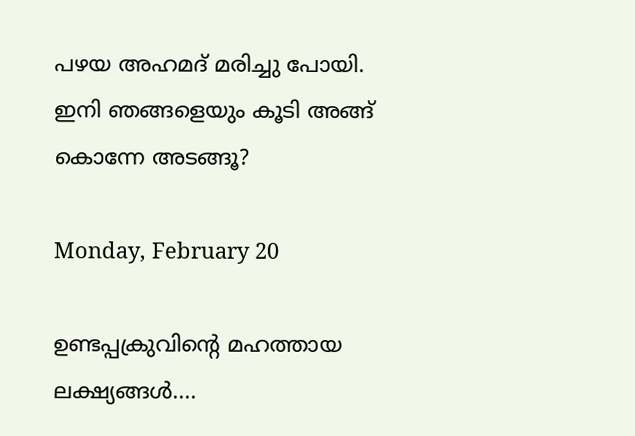പഴയ അഹമദ്‌ മരിച്ചു പോയി. ഇനി ഞങ്ങളെയും കൂടി അങ്ങ് കൊന്നേ അടങ്ങൂ?

Monday, February 20

ഉണ്ടപ്പക്രുവിന്‍റെ മഹത്തായ ലക്ഷ്യങ്ങള്‍....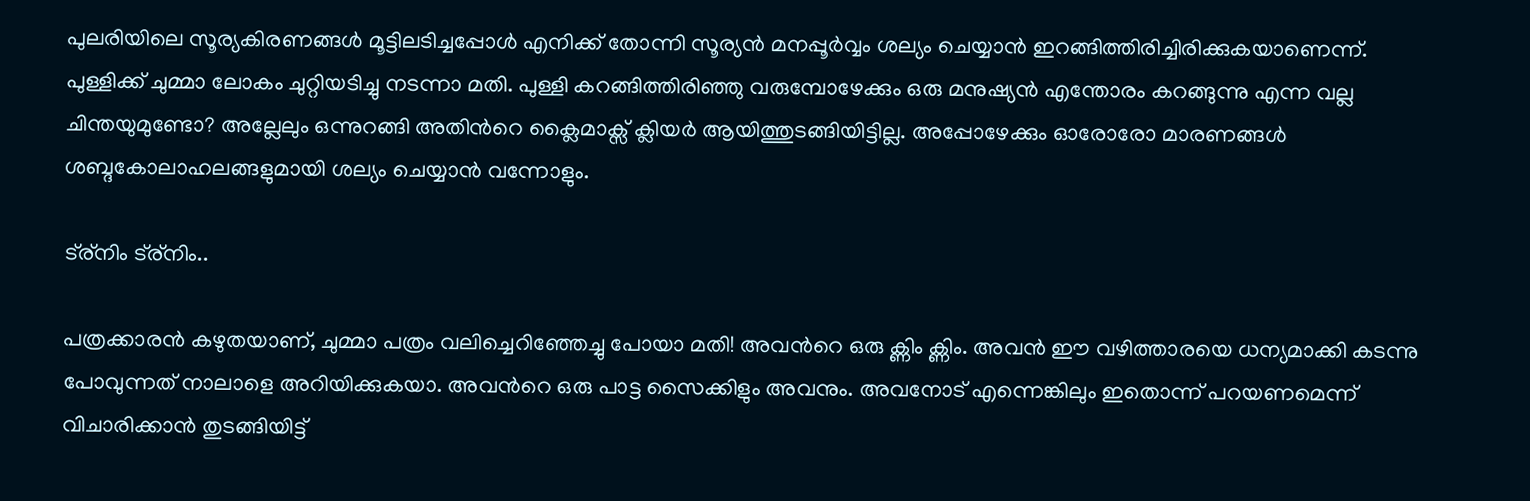പുലരിയിലെ സൂര്യകിരണങ്ങള്‍ മൂട്ടിലടിച്ചപ്പോള്‍ എനിക്ക് തോന്നി സൂര്യന്‍ മനപ്പൂര്‍വ്വം ശല്യം ചെയ്യാന്‍ ഇറങ്ങിത്തിരിച്ചിരിക്കുകയാണെന്ന്. പുള്ളിക്ക് ചുമ്മാ ലോകം ചുറ്റിയടിച്ചു നടന്നാ മതി. പുള്ളി കറങ്ങിത്തിരിഞ്ഞു വരുമ്പോഴേക്കും ഒരു മനുഷ്യന്‍ എന്തോരം കറങ്ങുന്നു എന്ന വല്ല ചിന്തയുമുണ്ടോ? അല്ലേലും ഒന്നുറങ്ങി അതിന്‍റെ ക്ലൈമാക്സ്‌ ക്ലിയര്‍ ആയിത്തുടങ്ങിയിട്ടില്ല. അപ്പോഴേക്കും ഓരോരോ മാരണങ്ങള്‍ ശബ്ദകോലാഹലങ്ങളുമായി ശല്യം ചെയ്യാന്‍ വന്നോളും.

ട്ര്നിം ട്ര്നിം..

പത്രക്കാരന്‍ കഴുതയാണ്, ചുമ്മാ പത്രം വലിച്ചെറിഞ്ഞേച്ചു പോയാ മതി! അവന്‍റെ ഒരു ക്ണിം ക്ണിം. അവന്‍ ഈ വഴിത്താരയെ ധന്യമാക്കി കടന്നു പോവുന്നത് നാലാളെ അറിയിക്കുകയാ. അവന്‍റെ ഒരു പാട്ട സൈക്കിളും അവനും. അവനോട് എന്നെങ്കിലും ഇതൊന്ന് പറയണമെന്ന് വിചാരിക്കാന്‍ തുടങ്ങിയിട്ട്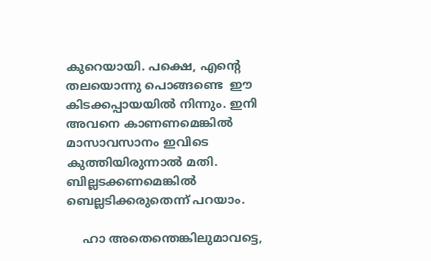കുറെയായി. പക്ഷെ, എന്‍റെ തലയൊന്നു പൊങ്ങണ്ടെ  ഈ കിടക്കപ്പായയില്‍ നിന്നും. ഇനി അവനെ കാണണമെങ്കില്‍ മാസാവസാനം ഇവിടെ കുത്തിയിരുന്നാല്‍ മതി. ബില്ലടക്കണമെങ്കില്‍ ബെല്ലടിക്കരുതെന്ന്‍ പറയാം.

    ഹാ അതെന്തെങ്കിലുമാവട്ടെ,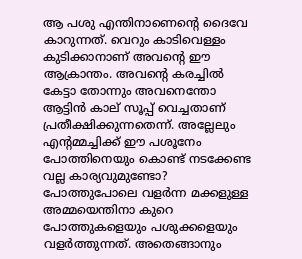ആ പശു എന്തിനാണെന്‍റെ ദൈവേ കാറുന്നത്. വെറും കാടിവെള്ളം കുടിക്കാനാണ് അവന്‍റെ ഈ ആക്രാന്തം. അവന്‍റെ കരച്ചില്‍ കേട്ടാ തോന്നും അവനെന്തോ ആട്ടിന്‍ കാല് സൂപ്പ് വെച്ചതാണ് പ്രതീക്ഷിക്കുന്നതെന്ന്. അല്ലേലും എന്‍റമ്മച്ചിക്ക് ഈ പശൂനേം പോത്തിനെയും കൊണ്ട് നടക്കേണ്ട വല്ല കാര്യവുമുണ്ടോ? പോത്തുപോലെ വളര്‍ന്ന മക്കളുള്ള അമ്മയെന്തിനാ കുറെ പോത്തുകളെയും പശുക്കളെയും വളര്‍ത്തുന്നത്. അതെങ്ങാനും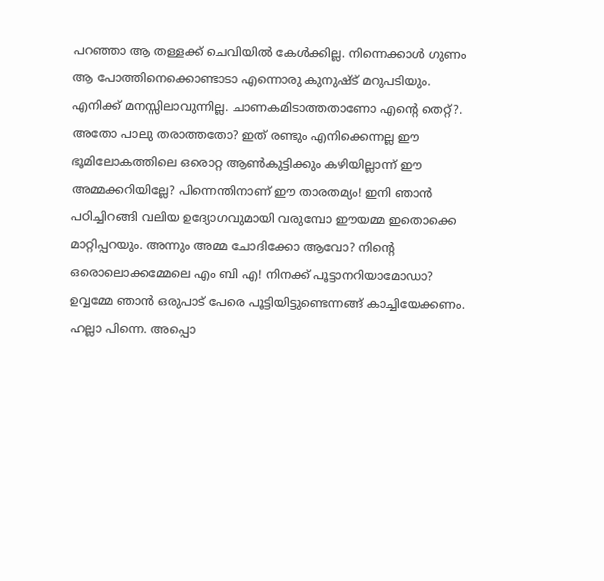പറഞ്ഞാ ആ തള്ളക്ക് ചെവിയില്‍ കേള്‍ക്കില്ല. നിന്നെക്കാള്‍ ഗുണം ആ പോത്തിനെക്കൊണ്ടാടാ എന്നൊരു കുനുഷ്ട് മറുപടിയും. എനിക്ക് മനസ്സിലാവുന്നില്ല. ചാണകമിടാത്തതാണോ എന്‍റെ തെറ്റ്?. അതോ പാലു തരാത്തതോ? ഇത് രണ്ടും എനിക്കെന്നല്ല ഈ ഭൂമിലോകത്തിലെ ഒരൊറ്റ ആണ്‍കുട്ടിക്കും കഴിയില്ലാന്ന് ഈ അമ്മക്കറിയില്ലേ? പിന്നെന്തിനാണ് ഈ താരതമ്യം! ഇനി ഞാന്‍ പഠിച്ചിറങ്ങി വലിയ ഉദ്യോഗവുമായി വരുമ്പോ ഈയമ്മ ഇതൊക്കെ മാറ്റിപ്പറയും. അന്നും അമ്മ ചോദിക്കോ ആവോ? നിന്‍റെ ഒരൊലൊക്കമ്മേലെ എം ബി എ! നിനക്ക് പൂട്ടാനറിയാമോഡാ? ഉവ്വമ്മേ ഞാന്‍ ഒരുപാട് പേരെ പൂട്ടിയിട്ടുണ്ടെന്നങ്ങ് കാച്ചിയേക്കണം. ഹല്ലാ പിന്നെ. അപ്പൊ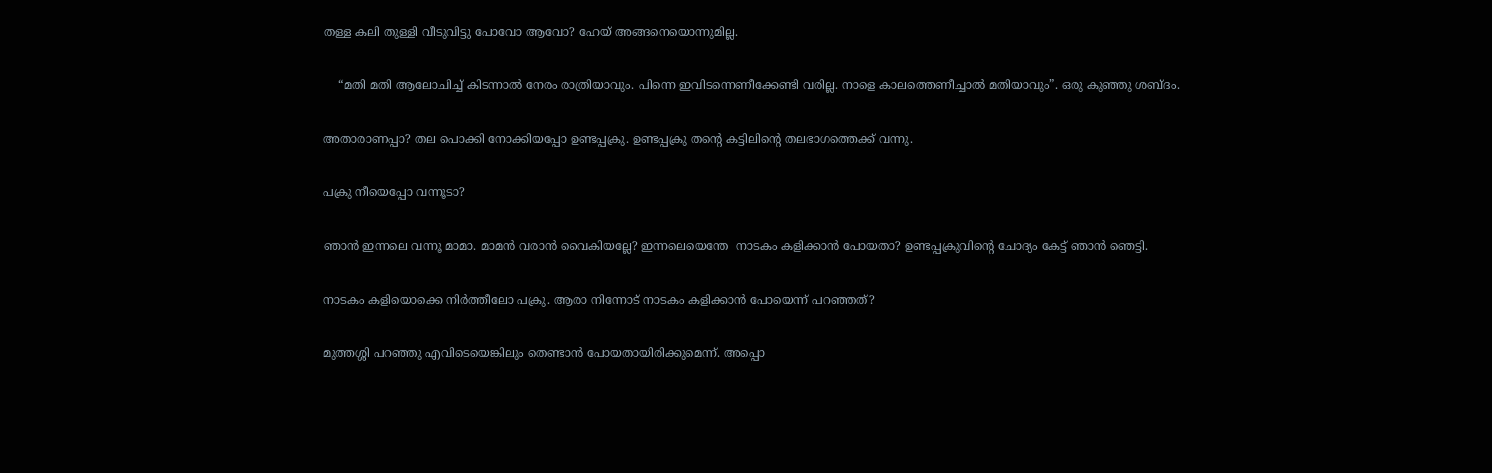തള്ള കലി തുള്ളി വീടുവിട്ടു പോവോ ആവോ? ഹേയ് അങ്ങനെയൊന്നുമില്ല.

    “മതി മതി ആലോചിച്ച് കിടന്നാല്‍ നേരം രാത്രിയാവും. പിന്നെ ഇവിടന്നെണീക്കേണ്ടി വരില്ല. നാളെ കാലത്തെണീച്ചാല്‍ മതിയാവും”. ഒരു കുഞ്ഞു ശബ്ദം.

അതാരാണപ്പാ? തല പൊക്കി നോക്കിയപ്പോ ഉണ്ടപ്പക്രു. ഉണ്ടപ്പക്രു തന്‍റെ കട്ടിലിന്‍റെ തലഭാഗത്തെക്ക് വന്നു.

പക്രു നീയെപ്പോ വന്നൂടാ?

ഞാന്‍ ഇന്നലെ വന്നൂ മാമാ. മാമന്‍ വരാന്‍ വൈകിയല്ലേ? ഇന്നലെയെന്തേ  നാടകം കളിക്കാന്‍ പോയതാ? ഉണ്ടപ്പക്രുവിന്‍റെ ചോദ്യം കേട്ട് ഞാന്‍ ഞെട്ടി.

നാടകം കളിയൊക്കെ നിര്‍ത്തീലോ പക്രു. ആരാ നിന്നോട് നാടകം കളിക്കാന്‍ പോയെന്ന്‍ പറഞ്ഞത്‌?

മുത്തശ്ശി പറഞ്ഞു എവിടെയെങ്കിലും തെണ്ടാന്‍ പോയതായിരിക്കുമെന്ന്‍. അപ്പൊ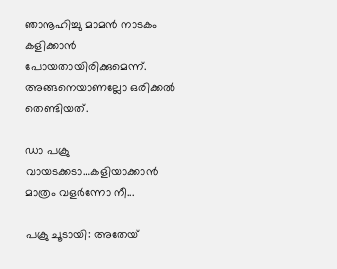ഞാനൂഹിച്ചു മാമന്‍ നാടകം കളിക്കാന്‍ പോയതായിരിക്കുമെന്ന്. അങ്ങനെയാണല്ലോ ഒരിക്കല്‍ തെണ്ടിയത്.

ഡാ പക്രു വായടക്കടാ…കളിയാക്കാന്‍ മാത്രം വളര്‍ന്നോ നീ...

പക്രു ചൂടായി: അതേയ്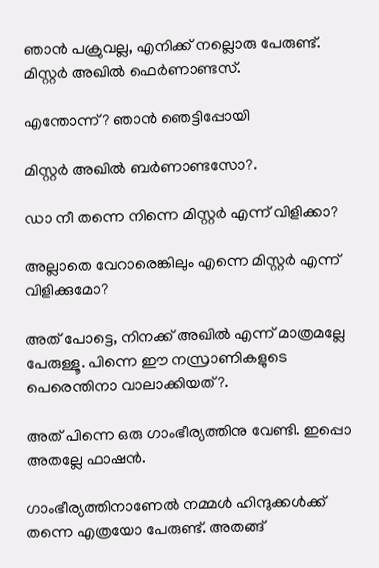ഞാന്‍ പക്രുവല്ല, എനിക്ക് നല്ലൊരു പേരുണ്ട്. മിസ്റ്റര്‍ അഖില്‍ ഫെര്‍ണാണ്ടസ്.

എന്തോന്ന്? ഞാന്‍ ഞെട്ടിപ്പോയി

മിസ്റ്റര്‍ അഖില്‍ ബര്‍ണാണ്ടസോ?.

ഡാ നീ തന്നെ നിന്നെ മിസ്റ്റര്‍ എന്ന് വിളിക്കാ?

അല്ലാതെ വേറാരെങ്കിലും എന്നെ മിസ്റ്റര്‍ എന്ന് വിളിക്കുമോ?

അത് പോട്ടെ, നിനക്ക് അഖില്‍ എന്ന് മാത്രമല്ലേ പേരുള്ളൂ. പിന്നെ ഈ നസ്രാണികളുടെ പെരെന്തിനാ വാലാക്കിയത്?.

അത് പിന്നെ ഒരു ഗാംഭീര്യത്തിനു വേണ്ടി. ഇപ്പൊ അതല്ലേ ഫാഷന്‍.

ഗാംഭീര്യത്തിനാണേല്‍ നമ്മള്‍ ഹിന്ദുക്കള്‍ക്ക്‌ തന്നെ എത്രയോ പേരുണ്ട്. അതങ്ങ്‌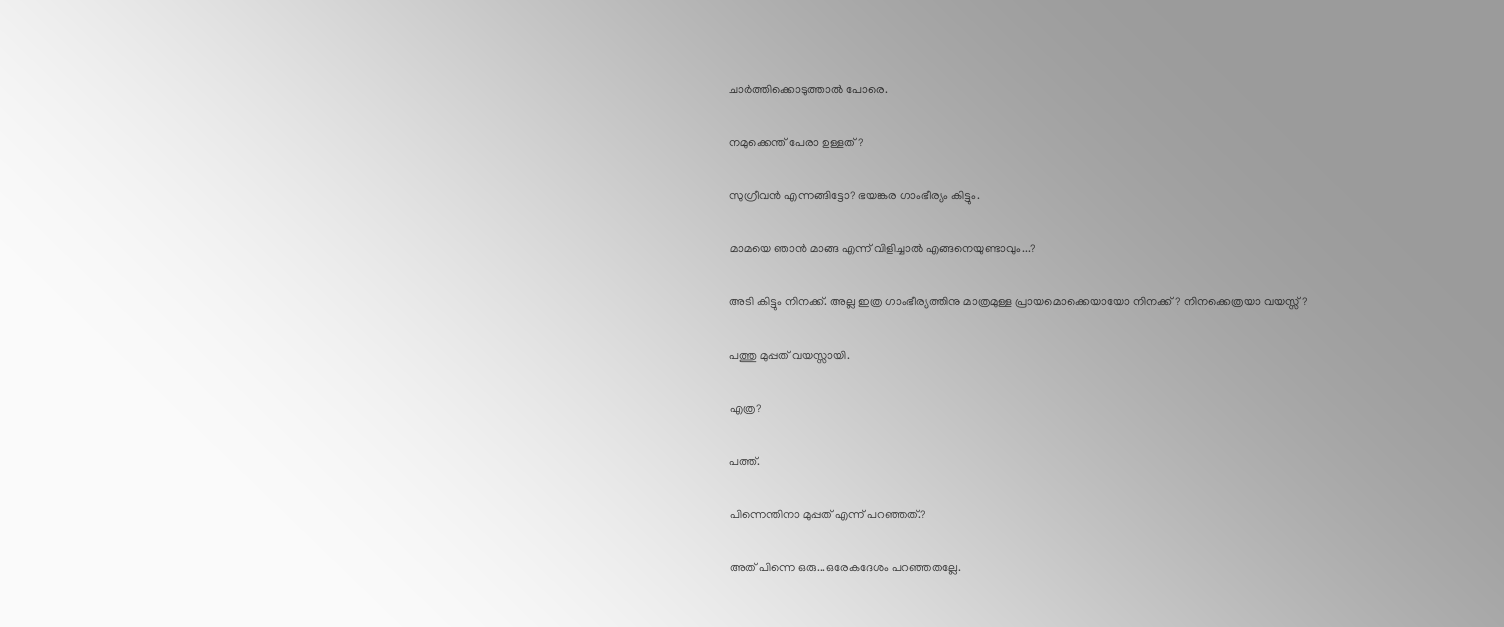ചാര്‍ത്തിക്കൊടുത്താല്‍ പോരെ.

നമുക്കെന്ത് പേരാ ഉള്ളത്?

സുഗ്രീവന്‍ എന്നങ്ങിട്ടോ? ഭയങ്കര ഗാംഭീര്യം കിട്ടും.

മാമയെ ഞാന്‍ മാങ്ങ എന്ന് വിളിച്ചാല്‍ എങ്ങനെയുണ്ടാവും...?

അടി കിട്ടും നിനക്ക്. അല്ല ഇത്ര ഗാംഭീര്യത്തിനു മാത്രമുള്ള പ്രായമൊക്കെയായോ നിനക്ക്? നിനക്കെത്രയാ വയസ്സ്?

പത്തു മുപ്പത്‌ വയസ്സായി.

എത്ര?

പത്ത്‌.

പിന്നെന്തിനാ മുപ്പത്‌ എന്ന് പറഞ്ഞത്‌.?

അത് പിന്നെ ഒരു...ഒരേകദേശം പറഞ്ഞതല്ലേ.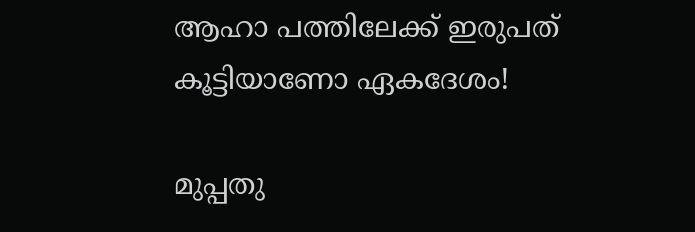ആഹാ പത്തിലേക്ക്‌ ഇരുപത് കൂട്ടിയാണോ ഏകദേശം!

മുപ്പതു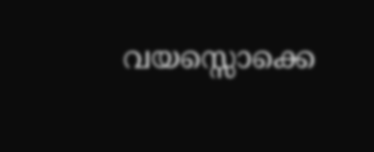വയസ്സൊക്കെ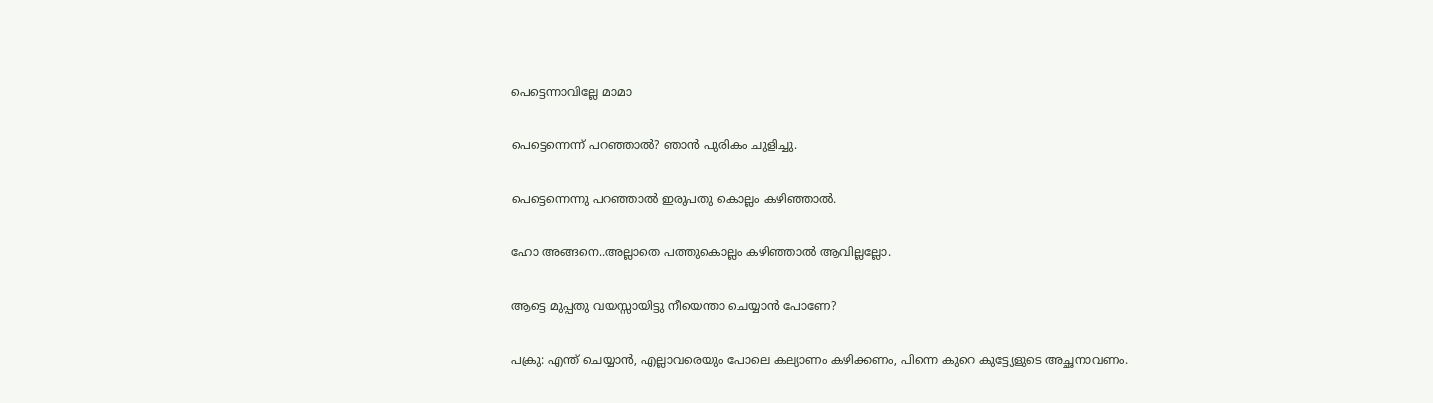പെട്ടെന്നാവില്ലേ മാമാ

പെട്ടെന്നെന്ന് പറഞ്ഞാല്‍? ഞാന്‍ പുരികം ചുളിച്ചു.

പെട്ടെന്നെന്നു പറഞ്ഞാല്‍ ഇരുപതു കൊല്ലം കഴിഞ്ഞാല്‍.

ഹോ അങ്ങനെ..അല്ലാതെ പത്തുകൊല്ലം കഴിഞ്ഞാല്‍ ആവില്ലല്ലോ.

ആട്ടെ മുപ്പതു വയസ്സായിട്ടു നീയെന്താ ചെയ്യാന്‍ പോണേ?

പക്രു: എന്ത് ചെയ്യാന്‍, എല്ലാവരെയും പോലെ കല്യാണം കഴിക്കണം, പിന്നെ കുറെ കുട്ട്യേളുടെ അച്ഛനാവണം.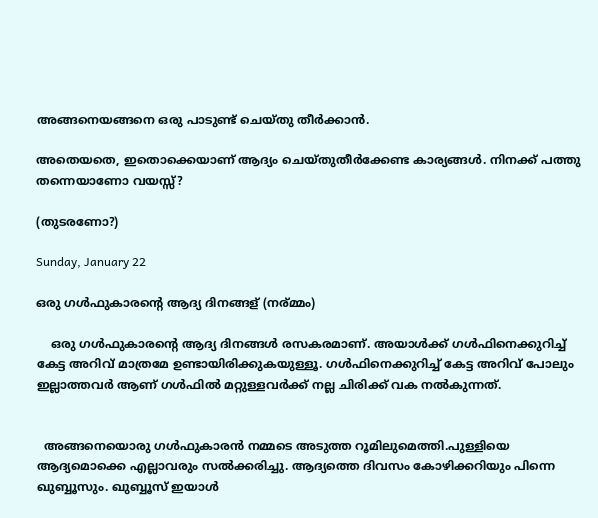അങ്ങനെയങ്ങനെ ഒരു പാടുണ്ട് ചെയ്തു തീര്‍ക്കാന്‍.

അതെയതെ, ഇതൊക്കെയാണ് ആദ്യം ചെയ്തുതീര്‍ക്കേണ്ട കാര്യങ്ങള്‍. നിനക്ക് പത്തു തന്നെയാണോ വയസ്സ്?

(തുടരണോ?)

Sunday, January 22

ഒരു ഗള്‍ഫുകാരന്‍റെ ആദ്യ ദിനങ്ങള് (നര്മ്മം)

    ഒരു ഗള്‍ഫുകാരന്‍റെ ആദ്യ ദിനങ്ങള്‍ രസകരമാണ്. അയാള്‍ക്ക് ഗള്‍ഫിനെക്കുറിച്ച് കേട്ട അറിവ് മാത്രമേ ഉണ്ടായിരിക്കുകയുള്ളൂ. ഗള്‍ഫിനെക്കുറിച്ച് കേട്ട അറിവ് പോലും ഇല്ലാത്തവര്‍ ആണ് ഗള്‍ഫില്‍ മറ്റുള്ളവര്‍ക്ക് നല്ല ചിരിക്ക് വക നല്‍കുന്നത്.


  അങ്ങനെയൊരു ഗള്‍ഫുകാരന്‍ നമ്മടെ അടുത്ത റൂമിലുമെത്തി.പുള്ളിയെ ആദ്യമൊക്കെ എല്ലാവരും സല്‍ക്കരിച്ചു. ആദ്യത്തെ ദിവസം കോഴിക്കറിയും പിന്നെ ഖുബ്ബൂസും. ഖുബ്ബൂസ്‌ ഇയാള്‍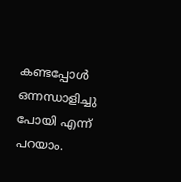കണ്ടപ്പോള്‍ ഒന്നന്ധാളിച്ചു പോയി എന്ന് പറയാം.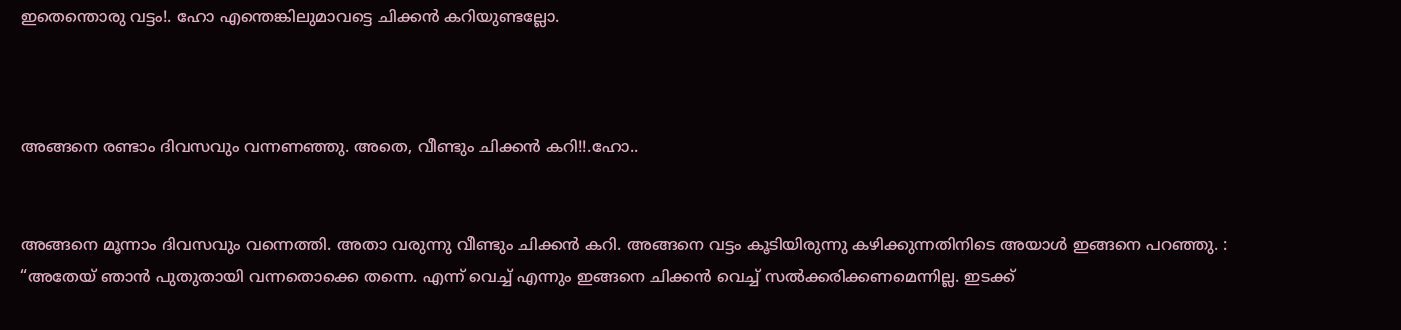ഇതെന്തൊരു വട്ടം!. ഹോ എന്തെങ്കിലുമാവട്ടെ ചിക്കന്‍ കറിയുണ്ടല്ലോ.



അങ്ങനെ രണ്ടാം ദിവസവും വന്നണഞ്ഞു. അതെ, വീണ്ടും ചിക്കന്‍ കറി!!.ഹോ..


അങ്ങനെ മൂന്നാം ദിവസവും വന്നെത്തി. അതാ വരുന്നു വീണ്ടും ചിക്കന്‍ കറി. അങ്ങനെ വട്ടം കൂടിയിരുന്നു കഴിക്കുന്നതിനിടെ അയാള്‍ ഇങ്ങനെ പറഞ്ഞു. : “അതേയ് ഞാന്‍ പുതുതായി വന്നതൊക്കെ തന്നെ. എന്ന് വെച്ച് എന്നും ഇങ്ങനെ ചിക്കന്‍ വെച്ച് സല്‍ക്കരിക്കണമെന്നില്ല. ഇടക്ക്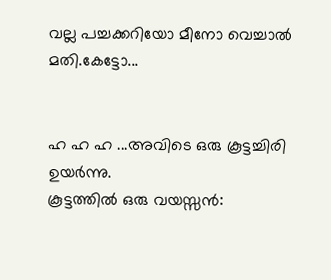വല്ല പച്ചക്കറിയോ മീനോ വെച്ചാല്‍ മതി.കേട്ടോ...


ഹ ഹ ഹ ...അവിടെ ഒരു കൂട്ടച്ചിരി ഉയര്‍ന്നു.
കൂട്ടത്തില്‍ ഒരു വയസ്സന്‍: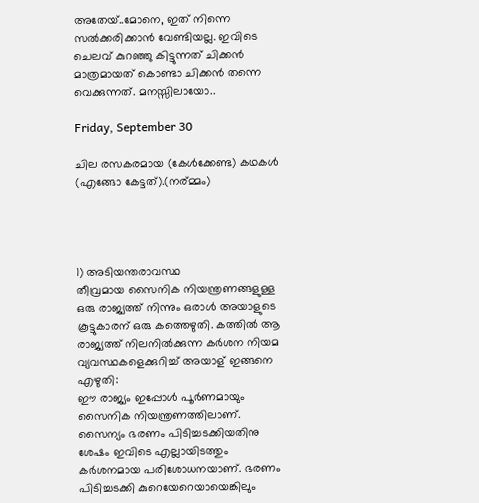അതേയ്..മോനെ, ഇത് നിന്നെ സല്‍ക്കരിക്കാന്‍ വേണ്ടിയല്ല. ഇവിടെ ചെലവ് കുറഞ്ഞു കിട്ടുന്നത് ചിക്കന്‍ മാത്രമായത് കൊണ്ടാ ചിക്കന്‍ തന്നെ വെക്കുന്നത്. മനസ്സിലായോ..

Friday, September 30

ചില രസകരമായ (കേള്‍ക്കേണ്ട) കഥകള്‍ (എങ്ങോ കേട്ടത്).(നര്മ്മം)




1) അടിയന്തരാവസ്ഥ
തീവ്രമായ സൈനിക നിയന്ത്രണങ്ങളുള്ള ഒരു രാജ്യത്ത്‌ നിന്നും ഒരാള്‍ അയാളുടെ കൂട്ടുകാരന് ഒരു കത്തെഴുതി. കത്തില്‍ ആ രാജ്യത്ത് നിലനില്‍ക്കുന്ന കര്‍ശന നിയമ വ്യവസ്ഥകളെക്കുറിച്ച് അയാള് ഇങ്ങനെ എഴുതി:
ഈ രാജ്യം ഇപ്പോള്‍ പൂര്‍ണമായും സൈനിക നിയന്ത്രണത്തിലാണ്. സൈന്യം ഭരണം പിടിച്ചടക്കിയതിനു ശേഷം ഇവിടെ എല്ലായിടത്തും കര്‍ശനമായ പരിശോധനയാണ്. ഭരണം പിടിച്ചടക്കി കുറെയേറെയായെങ്കിലും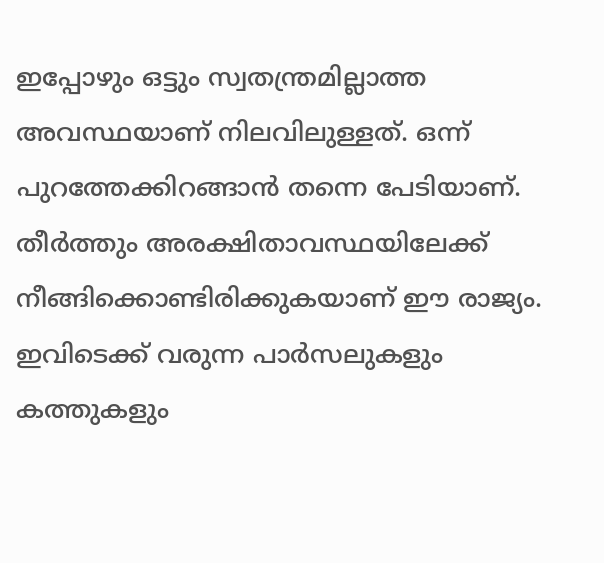ഇപ്പോഴും ഒട്ടും സ്വതന്ത്രമില്ലാത്ത അവസ്ഥയാണ് നിലവിലുള്ളത്. ഒന്ന് പുറത്തേക്കിറങ്ങാന്‍ തന്നെ പേടിയാണ്. തീര്‍ത്തും അരക്ഷിതാവസ്ഥയിലേക്ക് നീങ്ങിക്കൊണ്ടിരിക്കുകയാണ് ഈ രാജ്യം. ഇവിടെക്ക് വരുന്ന പാര്‍സലുകളും കത്തുകളും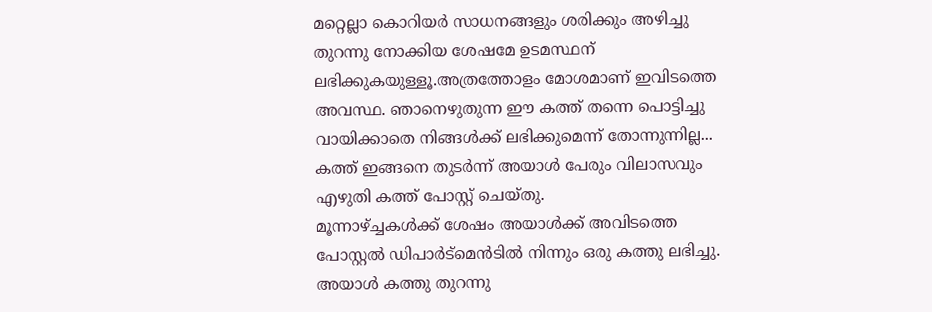മറ്റെല്ലാ കൊറിയര്‍ സാധനങ്ങളും ശരിക്കും അഴിച്ചു തുറന്നു നോക്കിയ ശേഷമേ ഉടമസ്ഥന് ലഭിക്കുകയുള്ളൂ.അത്രത്തോളം മോശമാണ് ഇവിടത്തെ അവസ്ഥ. ഞാനെഴുതുന്ന ഈ കത്ത് തന്നെ പൊട്ടിച്ചു വായിക്കാതെ നിങ്ങള്‍ക്ക്‌ ലഭിക്കുമെന്ന് തോന്നുന്നില്ല...
കത്ത് ഇങ്ങനെ തുടര്‍ന്ന് അയാള്‍ പേരും വിലാസവും എഴുതി കത്ത് പോസ്റ്റ്‌ ചെയ്തു.
മൂന്നാഴ്ച്ചകള്‍ക്ക് ശേഷം അയാള്‍ക്ക് അവിടത്തെ പോസ്റ്റല്‍ ഡിപാര്‍ട്മെന്‍ടില്‍ നിന്നും ഒരു കത്തു ലഭിച്ചു.
അയാള്‍ കത്തു തുറന്നു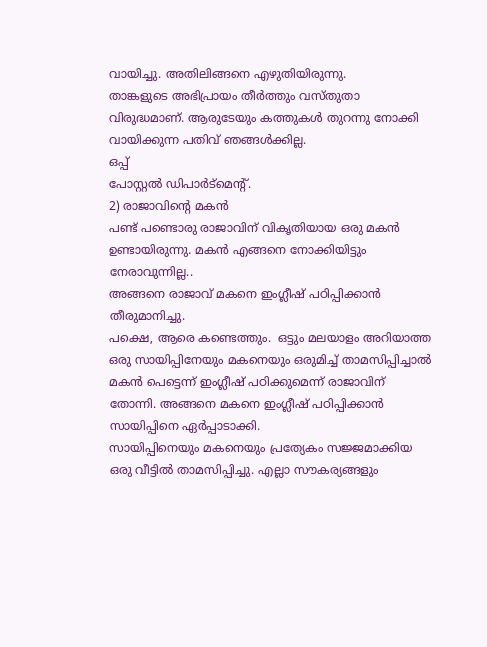വായിച്ചു. അതിലിങ്ങനെ എഴുതിയിരുന്നു.
താങ്കളുടെ അഭിപ്രായം തീര്‍ത്തും വസ്തുതാ വിരുദ്ധമാണ്. ആരുടേയും കത്തുകള്‍ തുറന്നു നോക്കി വായിക്കുന്ന പതിവ് ഞങ്ങള്‍ക്കില്ല.
ഒപ്പ്‌
പോസ്റ്റല്‍ ഡിപാര്‍ട്മെന്‍റ്.
2) രാജാവിന്‍റെ മകന്‍
പണ്ട് പണ്ടൊരു രാജാവിന് വികൃതിയായ ഒരു മകന്‍ ഉണ്ടായിരുന്നു. മകന്‍ എങ്ങനെ നോക്കിയിട്ടും നേരാവുന്നില്ല..
അങ്ങനെ രാജാവ് മകനെ ഇംഗ്ലീഷ് പഠിപ്പിക്കാന്‍ തീരുമാനിച്ചു.
പക്ഷെ, ആരെ കണ്ടെത്തും.  ഒട്ടും മലയാളം അറിയാത്ത ഒരു സായിപ്പിനേയും മകനെയും ഒരുമിച്ച് താമസിപ്പിച്ചാല്‍ മകന്‍ പെട്ടെന്ന്‍ ഇംഗ്ലീഷ് പഠിക്കുമെന്ന് രാജാവിന് തോന്നി. അങ്ങനെ മകനെ ഇംഗ്ലീഷ് പഠിപ്പിക്കാന്‍ സായിപ്പിനെ ഏര്‍പ്പാടാക്കി.
സായിപ്പിനെയും മകനെയും പ്രത്യേകം സജ്ജമാക്കിയ ഒരു വീട്ടില്‍ താമസിപ്പിച്ചു. എല്ലാ സൗകര്യങ്ങളും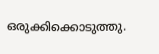ഒരുക്കിക്കൊടുത്തു.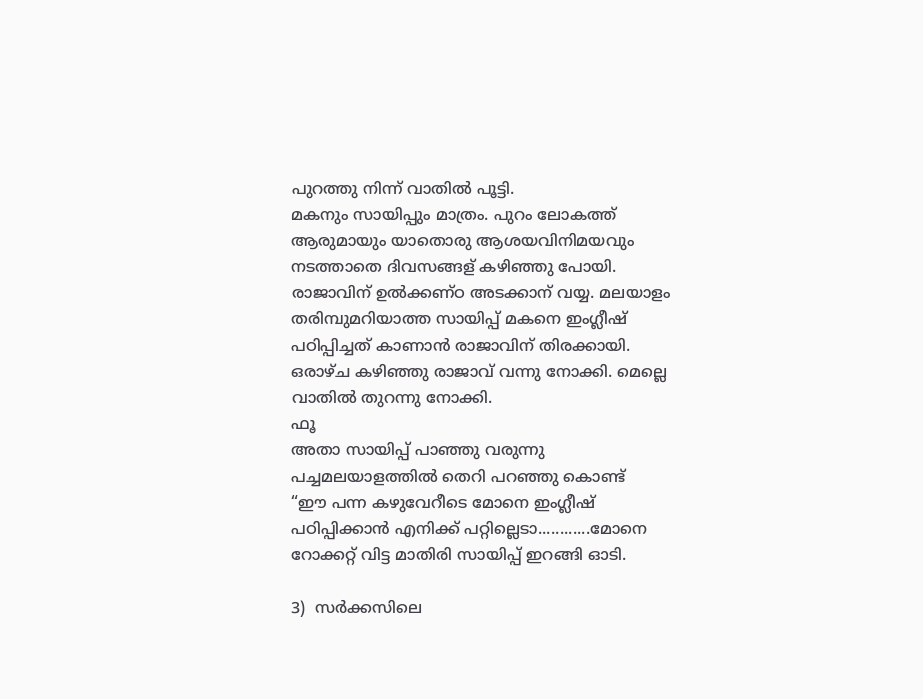പുറത്തു നിന്ന് വാതില്‍ പൂട്ടി.
മകനും സായിപ്പും മാത്രം. പുറം ലോകത്ത് ആരുമായും യാതൊരു ആശയവിനിമയവും നടത്താതെ ദിവസങ്ങള് കഴിഞ്ഞു പോയി.   രാജാവിന് ഉല്‍ക്കണ്ഠ അടക്കാന് വയ്യ. മലയാളം തരിമ്പുമറിയാത്ത സായിപ്പ്‌ മകനെ ഇംഗ്ലീഷ് പഠിപ്പിച്ചത് കാണാന്‍ രാജാവിന് തിരക്കായി.
ഒരാഴ്ച കഴിഞ്ഞു രാജാവ് വന്നു നോക്കി. മെല്ലെ വാതില്‍ തുറന്നു നോക്കി.
ഫൂ
അതാ സായിപ്പ്‌ പാഞ്ഞു വരുന്നു പച്ചമലയാളത്തില്‍ തെറി പറഞ്ഞു കൊണ്ട്
“ഈ പന്ന കഴുവേറീടെ മോനെ ഇംഗ്ലീഷ് പഠിപ്പിക്കാന്‍ എനിക്ക് പറ്റില്ലെടാ............മോനെ
റോക്കറ്റ്‌ വിട്ട മാതിരി സായിപ്പ്‌ ഇറങ്ങി ഓടി.

3)  സര്‍ക്കസിലെ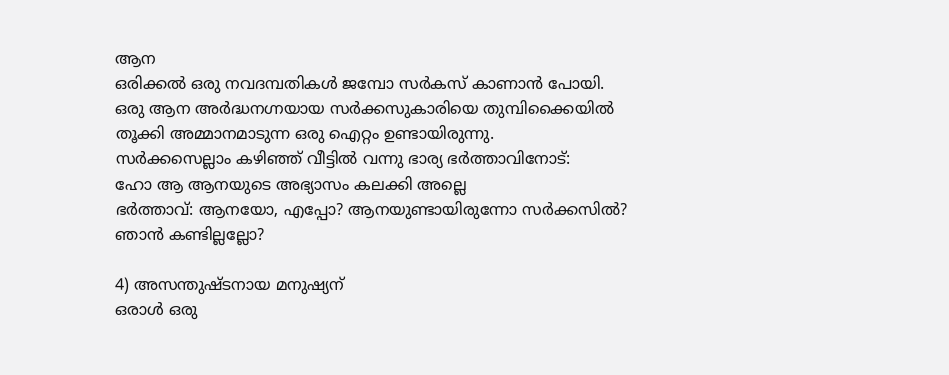ആന
ഒരിക്കല്‍ ഒരു നവദമ്പതികള്‍ ജമ്പോ സര്‍കസ് കാണാന്‍ പോയി.
ഒരു ആന അര്‍ദ്ധനഗ്നയായ സര്‍ക്കസുകാരിയെ തുമ്പിക്കൈയില്‍ തൂക്കി അമ്മാനമാടുന്ന ഒരു ഐറ്റം ഉണ്ടായിരുന്നു.
സര്‍ക്കസെല്ലാം കഴിഞ്ഞ് വീട്ടില്‍ വന്നു ഭാര്യ ഭര്‍ത്താവിനോട്:
ഹോ ആ ആനയുടെ അഭ്യാസം കലക്കി അല്ലെ
ഭര്‍ത്താവ്: ആനയോ, എപ്പോ? ആനയുണ്ടായിരുന്നോ സര്‍ക്കസില്‍? ഞാന്‍ കണ്ടില്ലല്ലോ?

4) അസന്തുഷ്ടനായ മനുഷ്യന്
ഒരാള്‍ ഒരു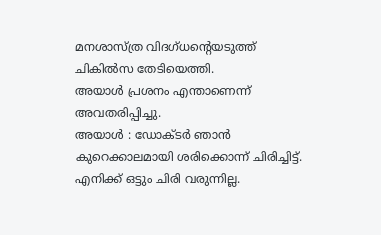മനശാസ്ത്ര വിദഗ്ധന്‍റെയടുത്ത് ചികില്‍സ തേടിയെത്തി.
അയാള്‍ പ്രശനം എന്താണെന്ന് അവതരിപ്പിച്ചു.
അയാള്‍ : ഡോക്ടര്‍ ഞാന്‍ കുറെക്കാലമായി ശരിക്കൊന്ന് ചിരിച്ചിട്ട്. എനിക്ക് ഒട്ടും ചിരി വരുന്നില്ല.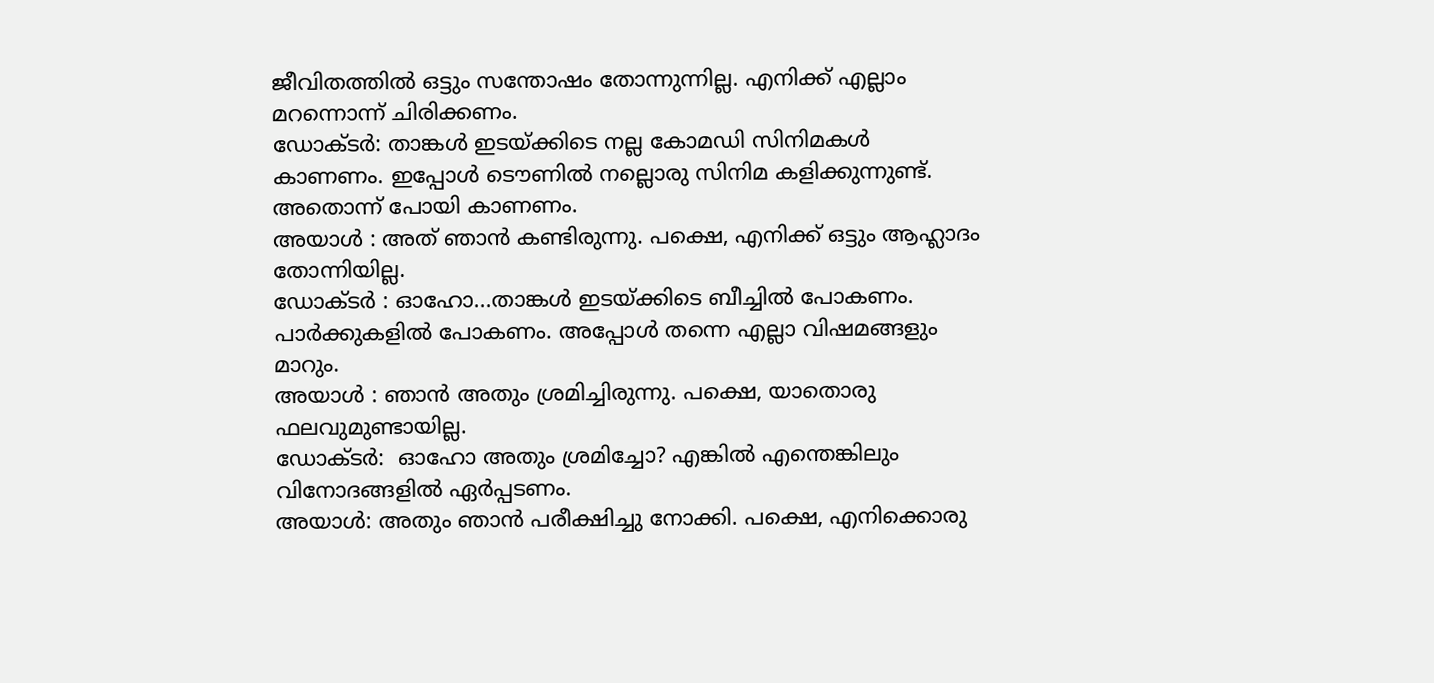ജീവിതത്തില്‍ ഒട്ടും സന്തോഷം തോന്നുന്നില്ല. എനിക്ക് എല്ലാം മറന്നൊന്ന് ചിരിക്കണം.
ഡോക്ടര്‍: താങ്കള്‍ ഇടയ്ക്കിടെ നല്ല കോമഡി സിനിമകള്‍ കാണണം. ഇപ്പോള്‍ ടൌണില്‍ നല്ലൊരു സിനിമ കളിക്കുന്നുണ്ട്. അതൊന്ന്‍ പോയി കാണണം.
അയാള്‍ : അത് ഞാന്‍ കണ്ടിരുന്നു. പക്ഷെ, എനിക്ക് ഒട്ടും ആഹ്ലാദം തോന്നിയില്ല.
ഡോക്ടര്‍ : ഓഹോ...താങ്കള്‍ ഇടയ്ക്കിടെ ബീച്ചില്‍ പോകണം. പാര്‍ക്കുകളില്‍ പോകണം. അപ്പോള്‍ തന്നെ എല്ലാ വിഷമങ്ങളും മാറും.
അയാള്‍ : ഞാന്‍ അതും ശ്രമിച്ചിരുന്നു. പക്ഷെ, യാതൊരു ഫലവുമുണ്ടായില്ല.
ഡോക്ടര്‍:  ഓഹോ അതും ശ്രമിച്ചോ? എങ്കില്‍ എന്തെങ്കിലും വിനോദങ്ങളില്‍ ഏര്‍പ്പടണം.
അയാള്‍: അതും ഞാന്‍ പരീക്ഷിച്ചു നോക്കി. പക്ഷെ, എനിക്കൊരു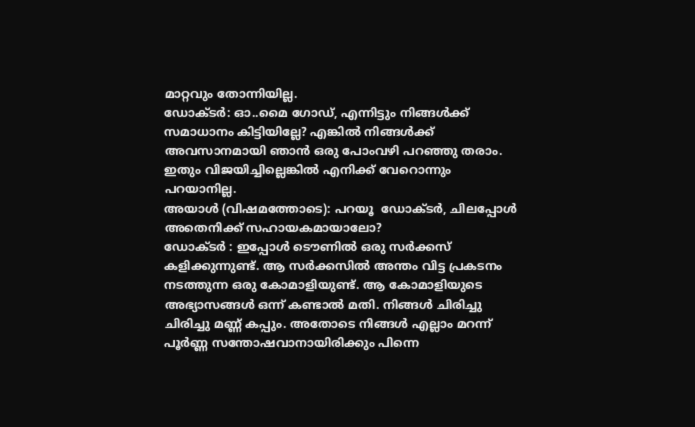മാറ്റവും തോന്നിയില്ല.
ഡോക്ടര്‍: ഓ..മൈ ഗോഡ്‌, എന്നിട്ടും നിങ്ങള്‍ക്ക്‌ സമാധാനം കിട്ടിയില്ലേ? എങ്കില്‍ നിങ്ങള്‍ക്ക്‌ അവസാനമായി ഞാന്‍ ഒരു പോംവഴി പറഞ്ഞു തരാം. ഇതും വിജയിച്ചില്ലെങ്കില്‍ എനിക്ക് വേറൊന്നും പറയാനില്ല.
അയാള്‍ (വിഷമത്തോടെ): പറയൂ  ഡോക്ടര്‍, ചിലപ്പോള്‍ അതെനിക്ക് സഹായകമായാലോ?
ഡോക്ടര്‍ : ഇപ്പോള്‍ ടൌണില്‍ ഒരു സര്‍ക്കസ്‌ കളിക്കുന്നുണ്ട്. ആ സര്‍ക്കസില്‍ അന്തം വിട്ട പ്രകടനം നടത്തുന്ന ഒരു കോമാളിയുണ്ട്. ആ കോമാളിയുടെ അഭ്യാസങ്ങള്‍ ഒന്ന് കണ്ടാല്‍ മതി. നിങ്ങള്‍ ചിരിച്ചു ചിരിച്ചു മണ്ണ് കപ്പും. അതോടെ നിങ്ങള്‍ എല്ലാം മറന്ന് പൂര്‍ണ്ണ സന്തോഷവാനായിരിക്കും പിന്നെ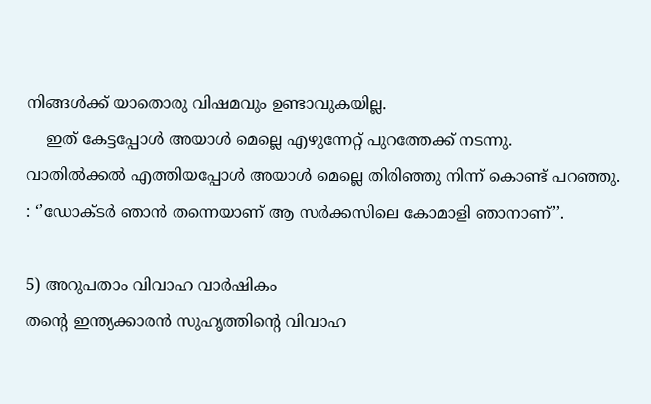നിങ്ങള്‍ക്ക്‌ യാതൊരു വിഷമവും ഉണ്ടാവുകയില്ല.
    ഇത് കേട്ടപ്പോള്‍ അയാള്‍ മെല്ലെ എഴുന്നേറ്റ് പുറത്തേക്ക് നടന്നു.     വാതില്‍ക്കല്‍ എത്തിയപ്പോള്‍ അയാള്‍ മെല്ലെ തിരിഞ്ഞു നിന്ന് കൊണ്ട് പറഞ്ഞു. : ‘’ഡോക്ടര്‍ ഞാന്‍ തന്നെയാണ് ആ സര്‍ക്കസിലെ കോമാളി ഞാനാണ്’’.

5) അറുപതാം വിവാഹ വാര്‍ഷികം
തന്‍റെ ഇന്ത്യക്കാരന്‍ സുഹൃത്തിന്‍റെ വിവാഹ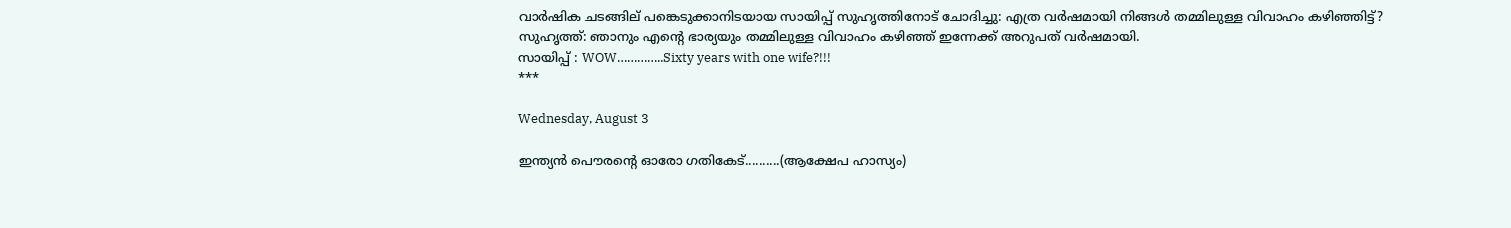വാര്‍ഷിക ചടങ്ങില് പങ്കെടുക്കാനിടയായ സായിപ്പ്‌ സുഹൃത്തിനോട് ചോദിച്ചു: എത്ര വര്‍ഷമായി നിങ്ങള്‍ തമ്മിലുള്ള വിവാഹം കഴിഞ്ഞിട്ട്?
സുഹൃത്ത്‌: ഞാനും എന്‍റെ ഭാര്യയും തമ്മിലുള്ള വിവാഹം കഴിഞ്ഞ് ഇന്നേക്ക് അറുപത് വര്‍ഷമായി.
സായിപ്പ്‌ : WOW…………..Sixty years with one wife?!!!
***

Wednesday, August 3

ഇന്ത്യന്‍ പൌരന്‍റെ ഓരോ ഗതികേട്..........(ആക്ഷേപ ഹാസ്യം)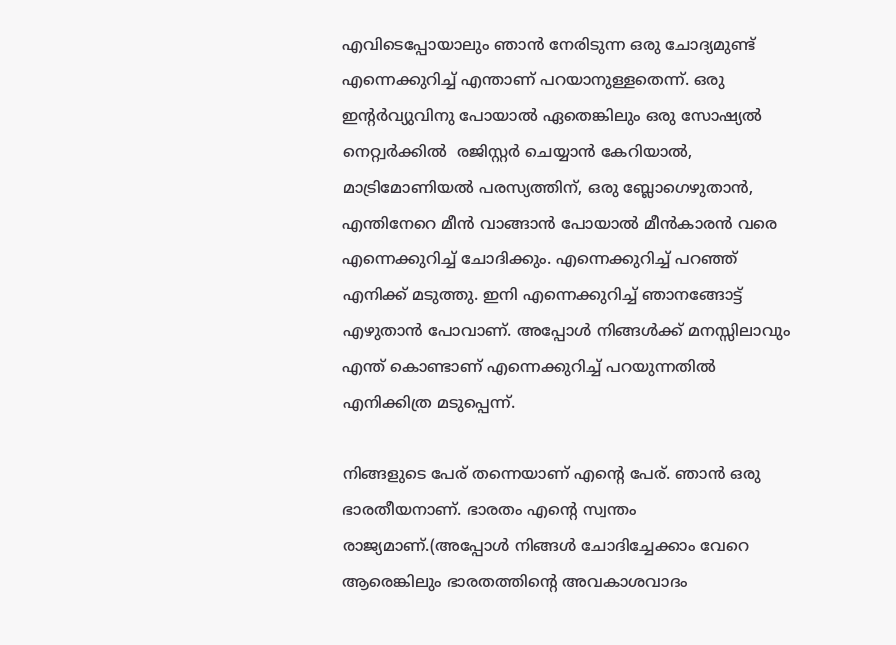എവിടെപ്പോയാലും ഞാന്‍ നേരിടുന്ന ഒരു ചോദ്യമുണ്ട് എന്നെക്കുറിച്ച് എന്താണ് പറയാനുള്ളതെന്ന്. ഒരു ഇന്‍റര്‍വ്യുവിനു പോയാല്‍ ഏതെങ്കിലും ഒരു സോഷ്യല്‍ നെറ്റ്വര്‍ക്കില്‍  രജിസ്റ്റര്‍ ചെയ്യാന്‍ കേറിയാല്‍, മാട്രിമോണിയല്‍ പരസ്യത്തിന്, ഒരു ബ്ലോഗെഴുതാന്‍, എന്തിനേറെ മീന്‍ വാങ്ങാന്‍ പോയാല്‍ മീന്‍കാരന്‍ വരെ എന്നെക്കുറിച്ച് ചോദിക്കും. എന്നെക്കുറിച്ച് പറഞ്ഞ് എനിക്ക് മടുത്തു. ഇനി എന്നെക്കുറിച്ച് ഞാനങ്ങോട്ട് എഴുതാന്‍ പോവാണ്. അപ്പോള്‍ നിങ്ങള്‍ക്ക് മനസ്സിലാവും എന്ത് കൊണ്ടാണ് എന്നെക്കുറിച്ച് പറയുന്നതില്‍ എനിക്കിത്ര മടുപ്പെന്ന്‍.

നിങ്ങളുടെ പേര് തന്നെയാണ് എന്‍റെ പേര്. ഞാന്‍ ഒരു ഭാരതീയനാണ്. ഭാരതം എന്‍റെ സ്വന്തം രാജ്യമാണ്.(അപ്പോള്‍ നിങ്ങള്‍ ചോദിച്ചേക്കാം വേറെ ആരെങ്കിലും ഭാരതത്തിന്‍റെ അവകാശവാദം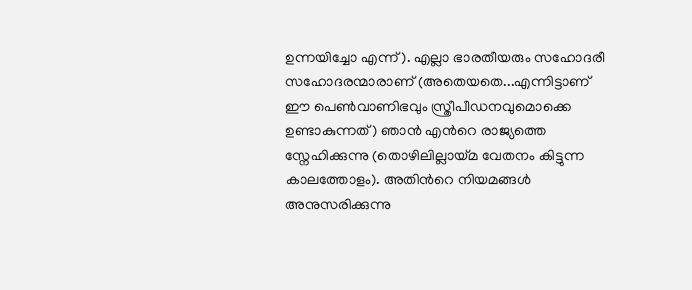ഉന്നയിച്ചോ എന്ന്). എല്ലാ ഭാരതീയരും സഹോദരീ സഹോദരന്മാരാണ് (അതെയതെ...എന്നിട്ടാണ് ഈ പെണ്‍വാണിഭവും സ്ത്രീപീഡനവുമൊക്കെ ഉണ്ടാകുന്നത്) ഞാന്‍ എന്‍റെ രാജ്യത്തെ സ്നേഹിക്കുന്നു (തൊഴിലില്ലായ്മ വേതനം കിട്ടുന്ന കാലത്തോളം). അതിന്‍റെ നിയമങ്ങള്‍ അനുസരിക്കുന്നു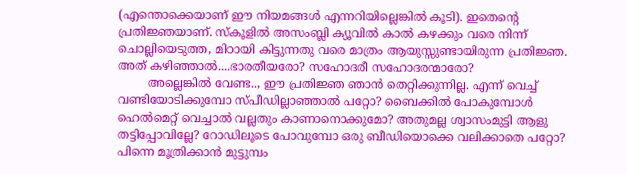(എന്തൊക്കെയാണ് ഈ നിയമങ്ങള്‍ എന്നറിയില്ലെങ്കില്‍ കൂടി). ഇതെന്‍റെ പ്രതിജ്ഞയാണ്. സ്കൂളില്‍ അസംബ്ലി ക്യൂവില്‍ കാല്‍ കഴക്കും വരെ നിന്ന് ചൊല്ലിയെടുത്ത, മിഠായി കിട്ടുന്നതു വരെ മാത്രം ആയുസ്സുണ്ടായിരുന്ന പ്രതിജ്ഞ. അത് കഴിഞ്ഞാല്‍....ഭാരതീയരോ? സഹോദരീ സഹോദരന്മാരോ?
        അല്ലെങ്കില്‍ വേണ്ട.., ഈ പ്രതിജ്ഞ ഞാന്‍ തെറ്റിക്കുന്നില്ല. എന്ന് വെച്ച് വണ്ടിയോടിക്കുമ്പോ സ്പീഡില്ലാഞ്ഞാല്‍ പറ്റോ? ബൈക്കില്‍ പോകുമ്പോള്‍ ഹെല്‍മെറ്റ്‌ വെച്ചാല്‍ വല്ലതും കാണാനൊക്കുമോ? അതുമല്ല ശ്വാസംമുട്ടി ആളു തട്ടിപ്പോവില്ലേ? റോഡിലൂടെ പോവുമ്പോ ഒരു ബീഡിയൊക്കെ വലിക്കാതെ പറ്റോ? പിന്നെ മൂത്രിക്കാന്‍ മുട്ടുമ്പം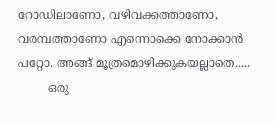റോഡിലാണോ, വഴിവക്കത്താണോ, വരമ്പത്താണോ എന്നൊക്കെ നോക്കാന്‍ പറ്റോ. അങ്ങ് മൂത്രമൊഴിക്കുകയല്ലാതെ.....
        ഒരു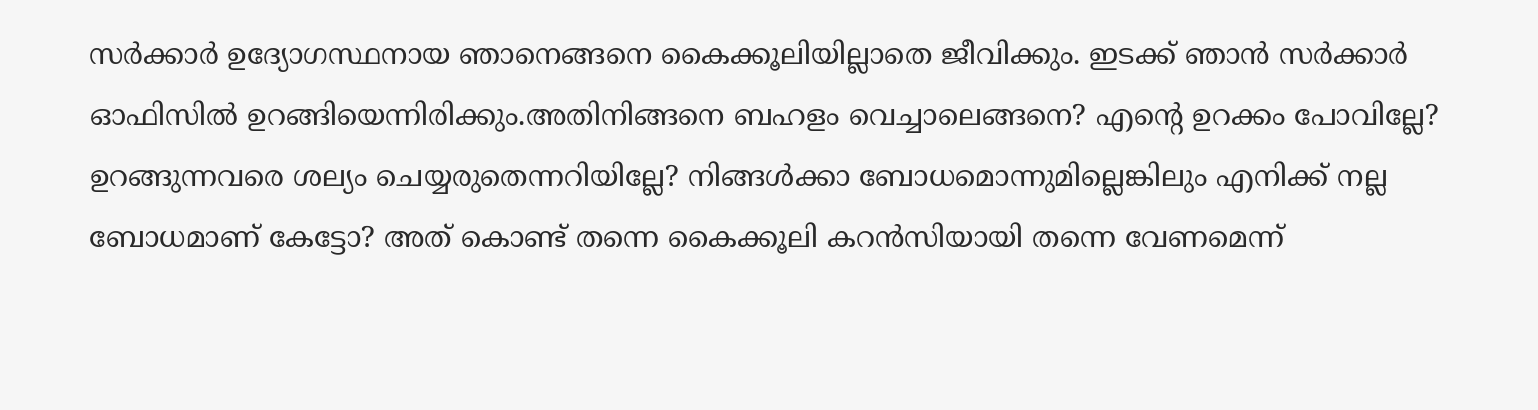സര്‍ക്കാര്‍ ഉദ്യോഗസ്ഥനായ ഞാനെങ്ങനെ കൈക്കൂലിയില്ലാതെ ജീവിക്കും. ഇടക്ക് ഞാന്‍ സര്‍ക്കാര്‍ ഓഫിസില്‍ ഉറങ്ങിയെന്നിരിക്കും.അതിനിങ്ങനെ ബഹളം വെച്ചാലെങ്ങനെ? എന്‍റെ ഉറക്കം പോവില്ലേ? ഉറങ്ങുന്നവരെ ശല്യം ചെയ്യരുതെന്നറിയില്ലേ? നിങ്ങള്‍ക്കാ ബോധമൊന്നുമില്ലെങ്കിലും എനിക്ക് നല്ല ബോധമാണ് കേട്ടോ? അത് കൊണ്ട് തന്നെ കൈക്കൂലി കറന്‍സിയായി തന്നെ വേണമെന്ന്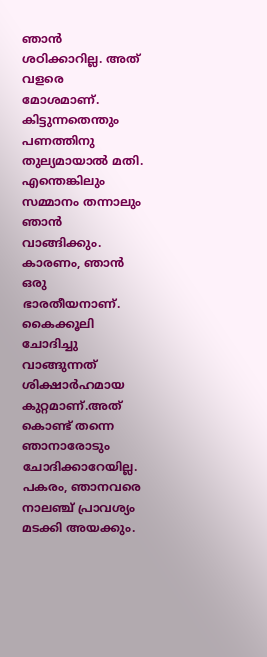ഞാന്‍ ശഠിക്കാറില്ല. അത് വളരെ മോശമാണ്. കിട്ടുന്നതെന്തും പണത്തിനു തുല്യമായാല്‍ മതി. എന്തെങ്കിലും സമ്മാനം തന്നാലും ഞാന്‍ വാങ്ങിക്കും. കാരണം, ഞാന്‍ ഒരു ഭാരതീയനാണ്. കൈക്കൂലി ചോദിച്ചു വാങ്ങുന്നത് ശിക്ഷാര്‍ഹമായ കുറ്റമാണ്.അത് കൊണ്ട് തന്നെ ഞാനാരോടും ചോദിക്കാറേയില്ല. പകരം, ഞാനവരെ നാലഞ്ച് പ്രാവശ്യം മടക്കി അയക്കും.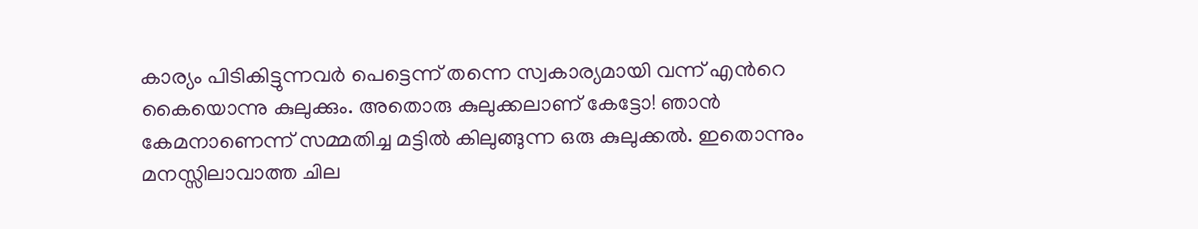കാര്യം പിടികിട്ടുന്നവര്‍ പെട്ടെന്ന് തന്നെ സ്വകാര്യമായി വന്ന് എന്‍റെ കൈയൊന്നു കുലുക്കും. അതൊരു കുലുക്കലാണ് കേട്ടോ! ഞാന്‍ കേമനാണെന്ന് സമ്മതിച്ച മട്ടില്‍ കിലുങ്ങുന്ന ഒരു കുലുക്കല്‍. ഇതൊന്നും മനസ്സിലാവാത്ത ചില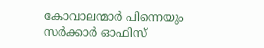കോവാലന്മാര്‍ പിന്നെയും സര്‍ക്കാര്‍ ഓഫിസ്‌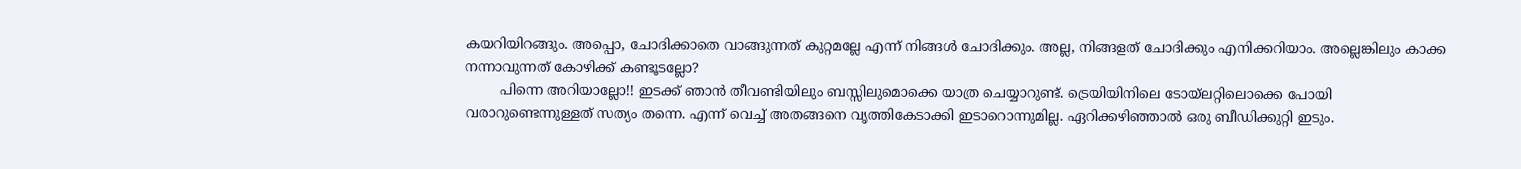കയറിയിറങ്ങും. അപ്പൊ, ചോദിക്കാതെ വാങ്ങുന്നത് കുറ്റമല്ലേ എന്ന് നിങ്ങള്‍ ചോദിക്കും. അല്ല, നിങ്ങളത് ചോദിക്കും എനിക്കറിയാം. അല്ലെങ്കിലും കാക്ക നന്നാവുന്നത് കോഴിക്ക് കണ്ടൂടല്ലോ?
        പിന്നെ അറിയാല്ലോ!! ഇടക്ക് ഞാന്‍ തീവണ്ടിയിലും ബസ്സിലുമൊക്കെ യാത്ര ചെയ്യാറുണ്ട്. ട്രെയിയിനിലെ ടോയ്‌ലറ്റിലൊക്കെ പോയി വരാറുണ്ടെന്നുള്ളത് സത്യം തന്നെ. എന്ന് വെച്ച് അതങ്ങനെ വൃത്തികേടാക്കി ഇടാറൊന്നുമില്ല. ഏറിക്കഴിഞ്ഞാല്‍ ഒരു ബീഡിക്കുറ്റി ഇടും.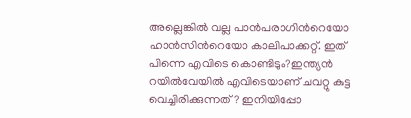അല്ലെങ്കില്‍ വല്ല പാന്‍പരാഗിന്‍റെയോ ഹാന്‍സിന്‍റെയോ കാലിപാക്കറ്റ്. ഇത് പിന്നെ എവിടെ കൊണ്ടിടും?ഇന്ത്യന്‍ റയില്‍വേയില്‍ എവിടെയാണ് ചവറ്റു കുട്ട വെച്ചിരിക്കുന്നത്? ഇനിയിപ്പോ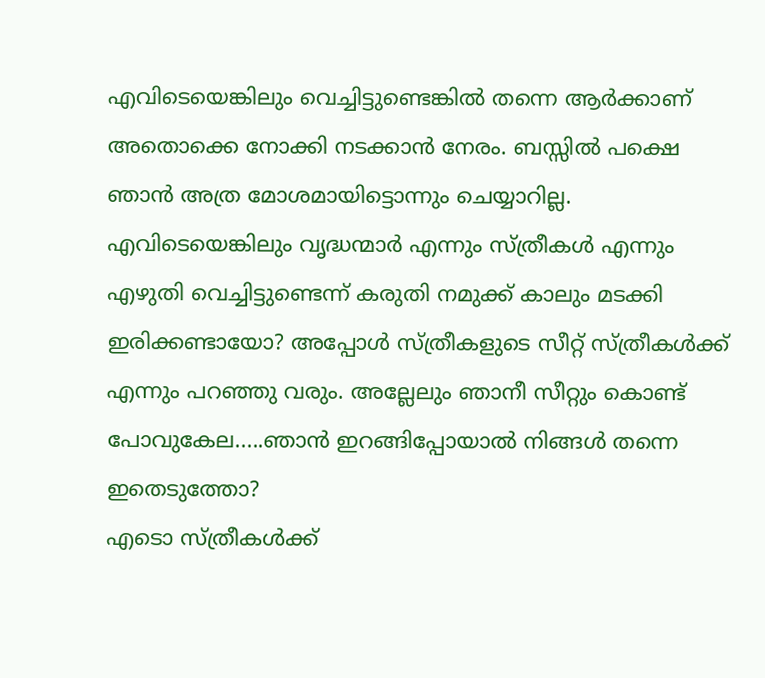എവിടെയെങ്കിലും വെച്ചിട്ടുണ്ടെങ്കില്‍ തന്നെ ആര്‍ക്കാണ് അതൊക്കെ നോക്കി നടക്കാന്‍ നേരം. ബസ്സില്‍ പക്ഷെ ഞാന്‍ അത്ര മോശമായിട്ടൊന്നും ചെയ്യാറില്ല. എവിടെയെങ്കിലും വൃദ്ധന്മാര്‍ എന്നും സ്ത്രീകള്‍ എന്നും എഴുതി വെച്ചിട്ടുണ്ടെന്ന് കരുതി നമുക്ക്‌ കാലും മടക്കി ഇരിക്കണ്ടായോ? അപ്പോള്‍ സ്ത്രീകളുടെ സീറ്റ്‌ സ്ത്രീകള്‍ക്ക് എന്നും പറഞ്ഞു വരും. അല്ലേലും ഞാനീ സീറ്റും കൊണ്ട് പോവുകേല.....ഞാന്‍ ഇറങ്ങിപ്പോയാല്‍ നിങ്ങള്‍ തന്നെ ഇതെടുത്തോ?
എടൊ സ്ത്രീകള്‍ക്ക്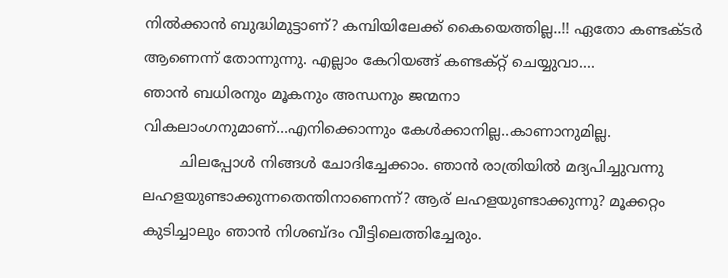നില്‍ക്കാന്‍ ബുദ്ധിമുട്ടാണ്? കമ്പിയിലേക്ക് കൈയെത്തില്ല..!! ഏതോ കണ്ടക്ടര്‍ ആണെന്ന് തോന്നുന്നു. എല്ലാം കേറിയങ്ങ് കണ്ടക്റ്റ് ചെയ്യുവാ....
ഞാന്‍ ബധിരനും മൂകനും അന്ധനും ജന്മനാ വികലാംഗനുമാണ്...എനിക്കൊന്നും കേള്‍ക്കാനില്ല..കാണാനുമില്ല.
        ചിലപ്പോള്‍ നിങ്ങള്‍ ചോദിച്ചേക്കാം. ഞാന്‍ രാത്രിയില്‍ മദ്യപിച്ചുവന്നു
ലഹളയുണ്ടാക്കുന്നതെന്തിനാണെന്ന്? ആര് ലഹളയുണ്ടാക്കുന്നു? മൂക്കറ്റം കുടിച്ചാലും ഞാന്‍ നിശബ്ദം വീട്ടിലെത്തിച്ചേരും.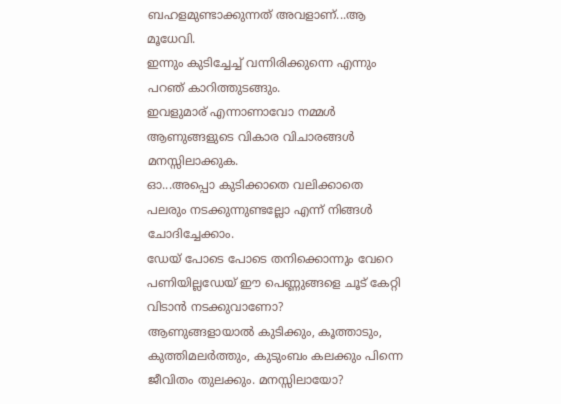ബഹളമുണ്ടാക്കുന്നത് അവളാണ്...ആ മൂധേവി.
ഇന്നും കുടിച്ചേച്ച് വന്നിരിക്കുന്നെ എന്നും പറഞ് കാറിത്തുടങ്ങും.
ഇവളുമാര് എന്നാണാവോ നമ്മള്‍ ആണുങ്ങളുടെ വികാര വിചാരങ്ങള്‍ മനസ്സിലാക്കുക.
ഓ...അപ്പൊ കുടിക്കാതെ വലിക്കാതെ പലരും നടക്കുന്നുണ്ടല്ലോ എന്ന് നിങ്ങള്‍ ചോദിച്ചേക്കാം.
ഡേയ് പോടെ പോടെ തനിക്കൊന്നും വേറെ പണിയില്ലഡേയ് ഈ പെണ്ണുങ്ങളെ ചൂട് കേറ്റി വിടാന്‍ നടക്കുവാണോ?
ആണുങ്ങളായാല്‍ കുടിക്കും, കൂത്താടും, കുത്തിമലര്‍ത്തും, കുടുംബം കലക്കും പിന്നെ ജീവിതം തുലക്കും. മനസ്സിലായോ?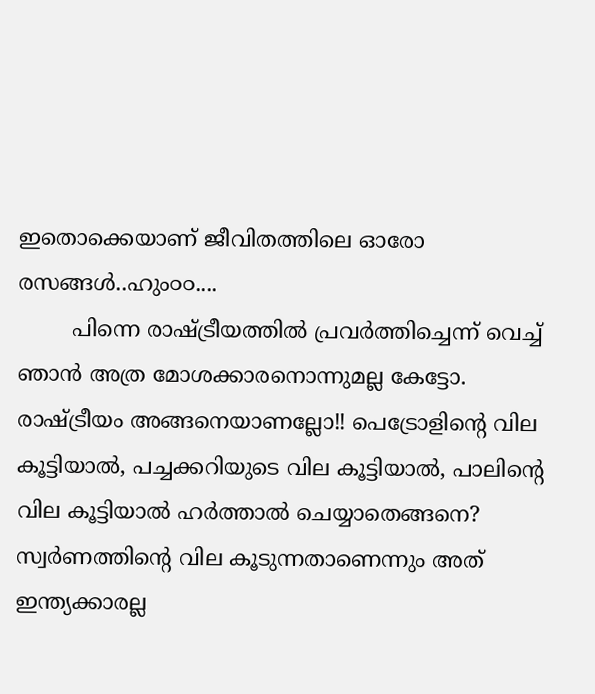ഇതൊക്കെയാണ് ജീവിതത്തിലെ ഓരോ രസങ്ങള്‍..ഹും൦൦....
        പിന്നെ രാഷ്ട്രീയത്തില്‍ പ്രവര്‍ത്തിച്ചെന്ന് വെച്ച് ഞാന്‍ അത്ര മോശക്കാരനൊന്നുമല്ല കേട്ടോ. രാഷ്ട്രീയം അങ്ങനെയാണല്ലോ!! പെട്രോളിന്‍റെ വില കൂട്ടിയാല്‍, പച്ചക്കറിയുടെ വില കൂട്ടിയാല്‍, പാലിന്‍റെ വില കൂട്ടിയാല്‍ ഹര്‍ത്താല്‍ ചെയ്യാതെങ്ങനെ? സ്വര്‍ണത്തിന്‍റെ വില കൂടുന്നതാണെന്നും അത് ഇന്ത്യക്കാരല്ല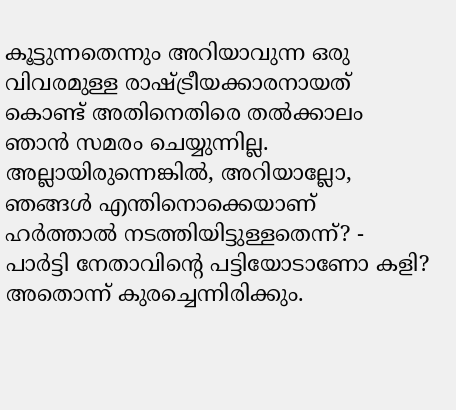കൂട്ടുന്നതെന്നും അറിയാവുന്ന ഒരു വിവരമുള്ള രാഷ്ട്രീയക്കാരനായത് കൊണ്ട് അതിനെതിരെ തല്‍ക്കാലം ഞാന്‍ സമരം ചെയ്യുന്നില്ല. അല്ലായിരുന്നെങ്കില്‍, അറിയാല്ലോ, ഞങ്ങള്‍ എന്തിനൊക്കെയാണ് ഹര്‍ത്താല്‍ നടത്തിയിട്ടുള്ളതെന്ന്? - പാര്‍ട്ടി നേതാവിന്‍റെ പട്ടിയോടാണോ കളി? അതൊന്ന് കുരച്ചെന്നിരിക്കും.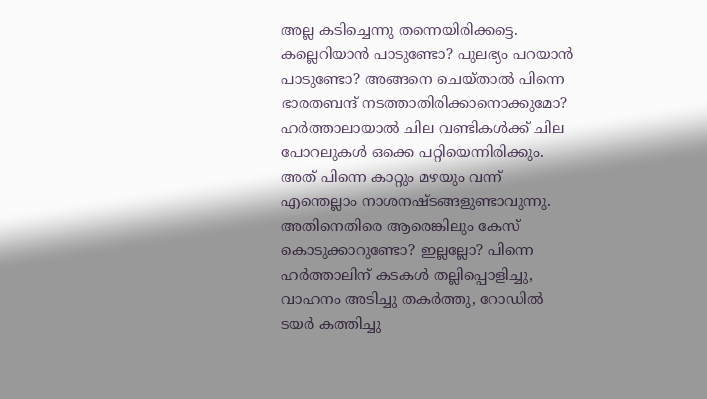അല്ല കടിച്ചെന്നു തന്നെയിരിക്കട്ടെ. കല്ലെറിയാന്‍ പാടുണ്ടോ? പുലഭ്യം പറയാന്‍ പാടുണ്ടോ? അങ്ങനെ ചെയ്‌താല്‍ പിന്നെ ഭാരതബന്ദ്‌ നടത്താതിരിക്കാനൊക്കുമോ? ഹര്‍ത്താലായാല്‍ ചില വണ്ടികള്‍ക്ക്‌ ചില പോറലുകള്‍ ഒക്കെ പറ്റിയെന്നിരിക്കും. അത് പിന്നെ കാറ്റും മഴയും വന്ന് എന്തെല്ലാം നാശനഷ്ടങ്ങളുണ്ടാവുന്നു. അതിനെതിരെ ആരെങ്കിലും കേസ്‌ കൊടുക്കാറുണ്ടോ? ഇല്ലല്ലോ? പിന്നെ ഹര്‍ത്താലിന് കടകള്‍ തല്ലിപ്പൊളിച്ചു, വാഹനം അടിച്ചു തകര്‍ത്തു, റോഡില്‍ ടയര്‍ കത്തിച്ചു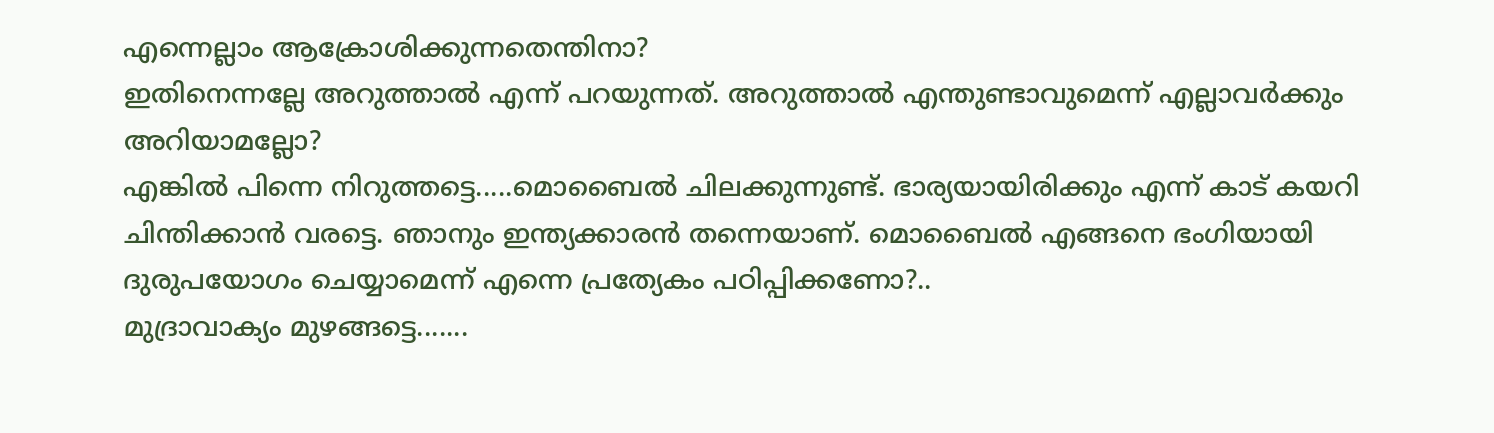എന്നെല്ലാം ആക്രോശിക്കുന്നതെന്തിനാ?
ഇതിനെന്നല്ലേ അറുത്താല്‍ എന്ന് പറയുന്നത്. അറുത്താല്‍ എന്തുണ്ടാവുമെന്ന് എല്ലാവര്‍ക്കും അറിയാമല്ലോ?
എങ്കില്‍ പിന്നെ നിറുത്തട്ടെ.....മൊബൈല്‍ ചിലക്കുന്നുണ്ട്. ഭാര്യയായിരിക്കും എന്ന് കാട് കയറി ചിന്തിക്കാന്‍ വരട്ടെ. ഞാനും ഇന്ത്യക്കാരന്‍ തന്നെയാണ്. മൊബൈല്‍ എങ്ങനെ ഭംഗിയായി ദുരുപയോഗം ചെയ്യാമെന്ന് എന്നെ പ്രത്യേകം പഠിപ്പിക്കണോ?..
മുദ്രാവാക്യം മുഴങ്ങട്ടെ.......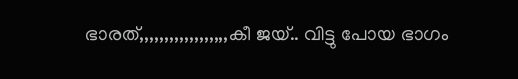ഭാരത്,,,,,,,,,,,,,,,,,,കീ ജയ്‌.. വിട്ടു പോയ ഭാഗം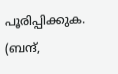പൂരിപ്പിക്കുക.
(ബന്ദ്‌,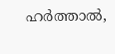ഹര്‍ത്താല്‍,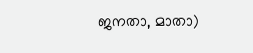ജനതാ, മാതാ)